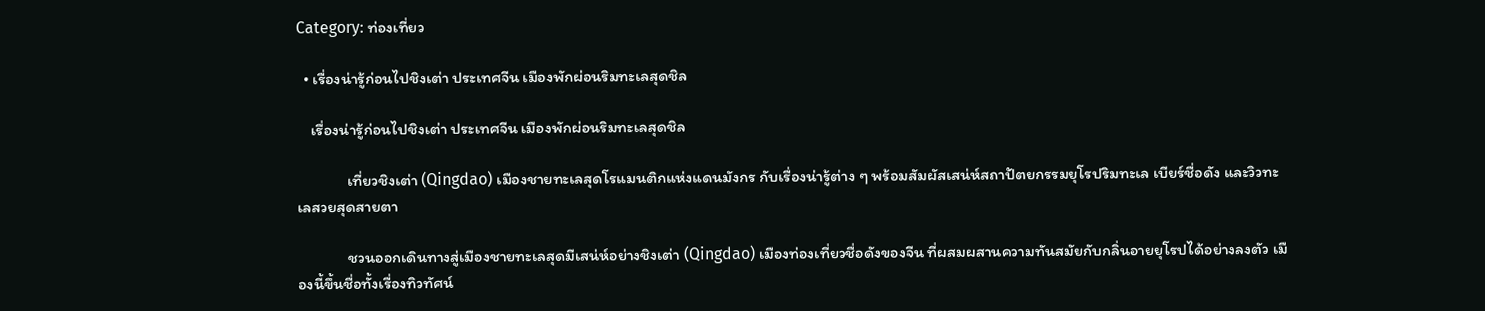Category: ท่องเที่ยว

  • เรื่องน่ารู้ก่อนไปชิงเต่า ประเทศจีน เมืองพักผ่อนริมทะเลสุดชิล

    เรื่องน่ารู้ก่อนไปชิงเต่า ประเทศจีน เมืองพักผ่อนริมทะเลสุดชิล

              เที่ยวชิงเต่า (Qingdao) เมืองชายทะเลสุดโรแมนติกแห่งแดนมังกร กับเรื่องน่ารู้ต่าง ๆ พร้อมสัมผัสเสน่ห์สถาปัตยกรรมยุโรปริมทะเล เบียร์ชื่อดัง และวิวทะเลสวยสุดสายตา

              ชวนออกเดินทางสู่เมืองชายทะเลสุดมีเสน่ห์อย่างชิงเต่า (Qingdao) เมืองท่องเที่ยวชื่อดังของจีน ที่ผสมผสานความทันสมัยกับกลิ่นอายยุโรปได้อย่างลงตัว เมืองนี้ขึ้นชื่อทั้งเรื่องทิวทัศน์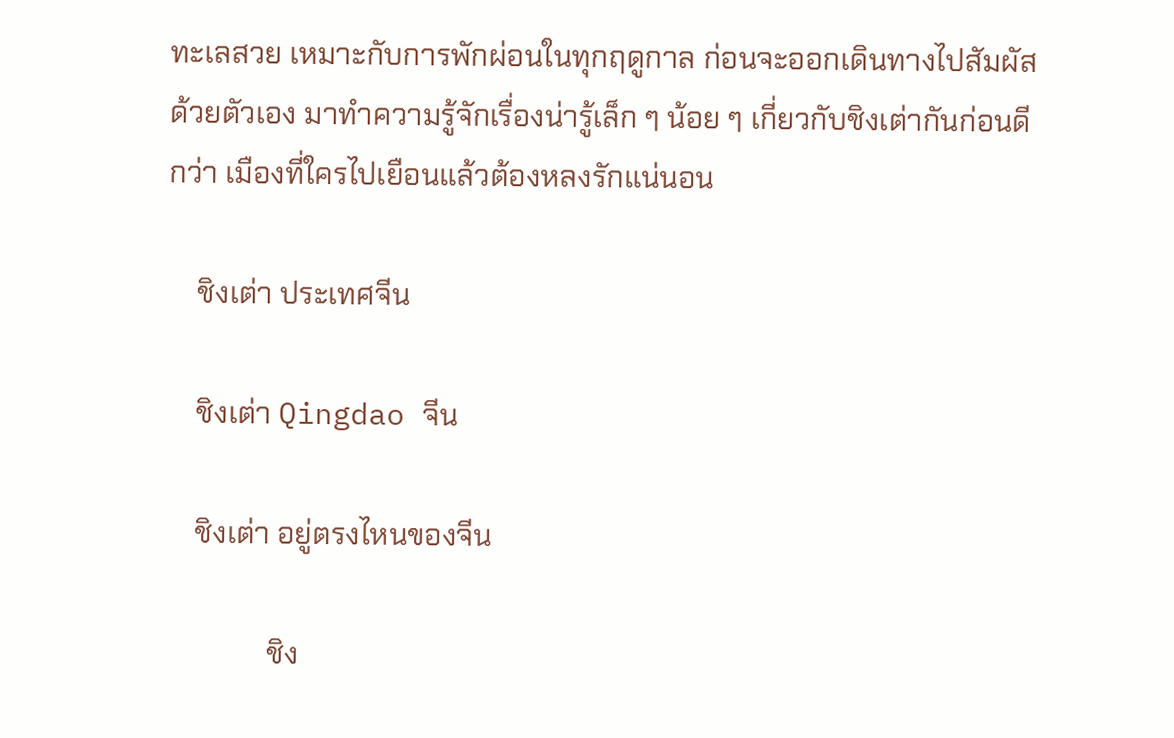ทะเลสวย เหมาะกับการพักผ่อนในทุกฤดูกาล ก่อนจะออกเดินทางไปสัมผัสด้วยตัวเอง มาทำความรู้จักเรื่องน่ารู้เล็ก ๆ น้อย ๆ เกี่ยวกับชิงเต่ากันก่อนดีกว่า เมืองที่ใครไปเยือนแล้วต้องหลงรักแน่นอน

    ชิงเต่า ประเทศจีน

    ชิงเต่า Qingdao จีน

    ชิงเต่า อยู่ตรงไหนของจีน

              ชิง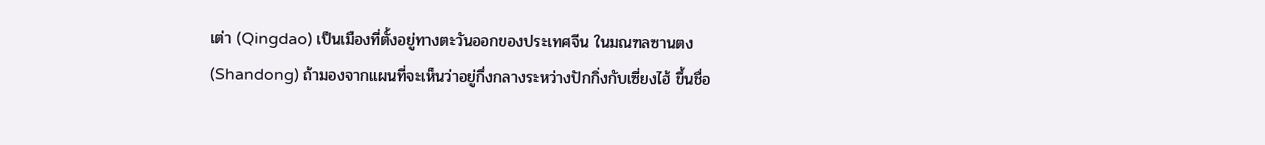เต่า (Qingdao) เป็นเมืองที่ตั้งอยู่ทางตะวันออกของประเทศจีน ในมณฑลซานตง (Shandong) ถ้ามองจากแผนที่จะเห็นว่าอยู่กึ่งกลางระหว่างปักกิ่งกับเซี่ยงไฮ้ ขึ้นชื่อ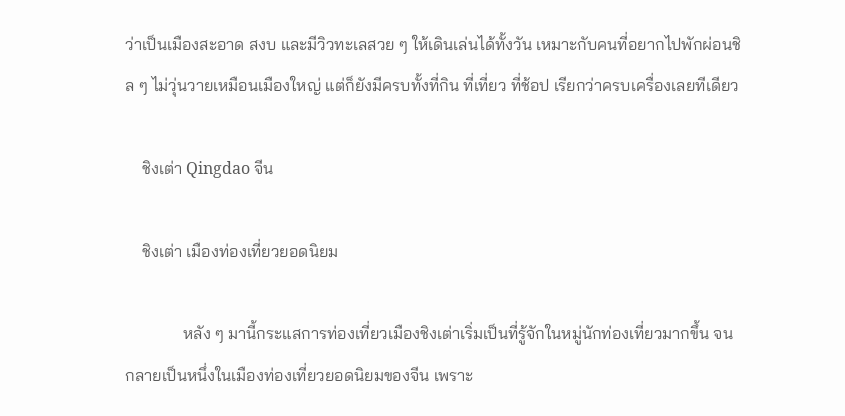ว่าเป็นเมืองสะอาด สงบ และมีวิวทะเลสวย ๆ ให้เดินเล่นได้ทั้งวัน เหมาะกับคนที่อยากไปพักผ่อนชิล ๆ ไม่วุ่นวายเหมือนเมืองใหญ่ แต่ก็ยังมีครบทั้งที่กิน ที่เที่ยว ที่ช้อป เรียกว่าครบเครื่องเลยทีเดียว

    ชิงเต่า Qingdao จีน

    ชิงเต่า เมืองท่องเที่ยวยอดนิยม

              หลัง ๆ มานี้กระแสการท่องเที่ยวเมืองชิงเต่าเริ่มเป็นที่รู้จักในหมู่นักท่องเที่ยวมากขึ้น จนกลายเป็นหนึ่งในเมืองท่องเที่ยวยอดนิยมของจีน เพราะ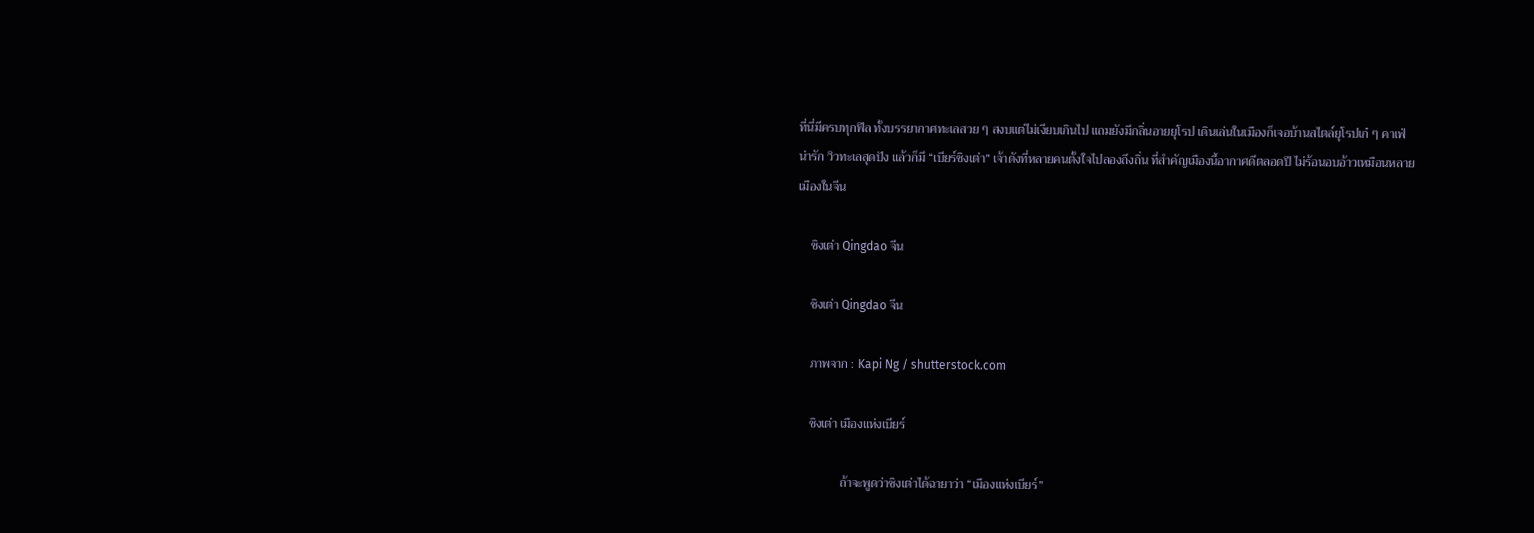ที่นี่มีครบทุกฟีล ทั้งบรรยากาศทะเลสวย ๆ สงบแต่ไม่เงียบเกินไป แถมยังมีกลิ่นอายยุโรป เดินเล่นในเมืองก็เจอบ้านสไตล์ยุโรปเก๋ ๆ คาเฟ่น่ารัก วิวทะเลสุดปัง แล้วก็มี “เบียร์ชิงเต่า” เจ้าดังที่หลายคนตั้งใจไปลองถึงถิ่น ที่สำคัญเมืองนี้อากาศดีตลอดปี ไม่ร้อนอบอ้าวเหมือนหลายเมืองในจีน

    ชิงเต่า Qingdao จีน

    ชิงเต่า Qingdao จีน

    ภาพจาก : Kapi Ng / shutterstock.com

    ชิงเต่า เมืองแห่งเบียร์

              ถ้าจะพูดว่าชิงเต่าได้ฉายาว่า “เมืองแห่งเบียร์”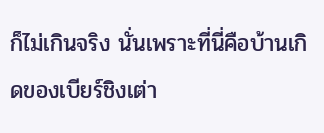ก็ไม่เกินจริง นั่นเพราะที่นี่คือบ้านเกิดของเบียร์ชิงเต่า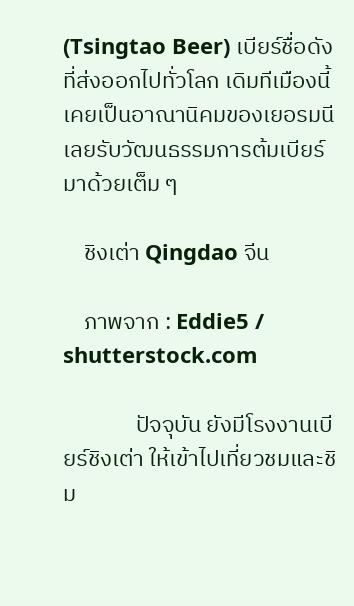(Tsingtao Beer) เบียร์ชื่อดังที่ส่งออกไปทั่วโลก เดิมทีเมืองนี้เคยเป็นอาณานิคมของเยอรมนี เลยรับวัฒนธรรมการต้มเบียร์มาด้วยเต็ม ๆ

    ชิงเต่า Qingdao จีน

    ภาพจาก : Eddie5 / shutterstock.com

              ปัจจุบัน ยังมีโรงงานเบียร์ชิงเต่า ให้เข้าไปเที่ยวชมและชิม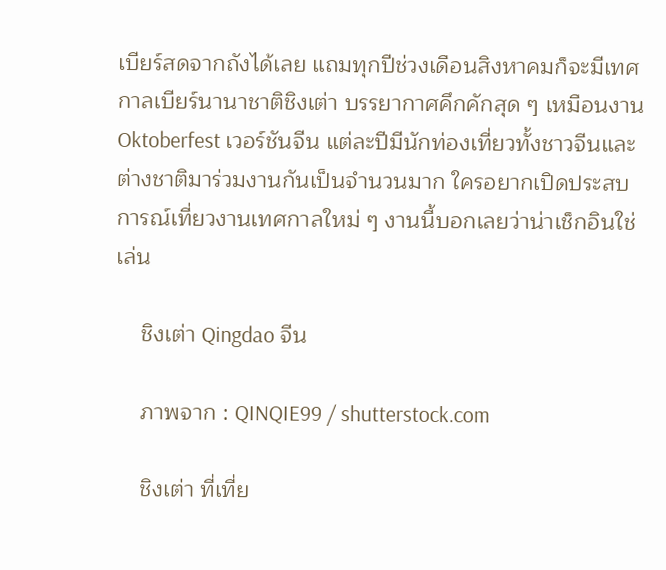เบียร์สดจากถังได้เลย แถมทุกปีช่วงเดือนสิงหาคมก็จะมีเทศกาลเบียร์นานาชาติชิงเต่า บรรยากาศคึกคักสุด ๆ เหมือนงาน Oktoberfest เวอร์ชันจีน แต่ละปีมีนักท่องเที่ยวทั้งชาวจีนและต่างชาติมาร่วมงานกันเป็นจำนวนมาก ใครอยากเปิดประสบการณ์เที่ยวงานเทศกาลใหม่ ๆ งานนี้บอกเลยว่าน่าเช็กอินใช่เล่น

    ชิงเต่า Qingdao จีน

    ภาพจาก : QINQIE99 / shutterstock.com

    ชิงเต่า ที่เที่ย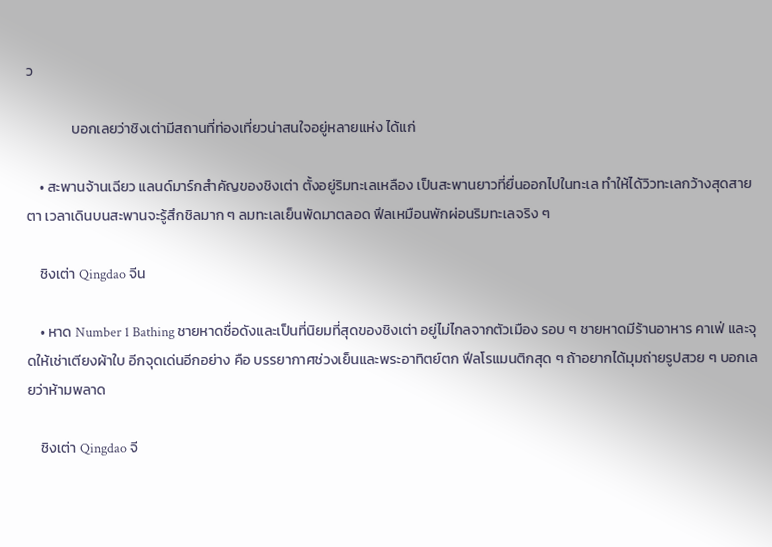ว

              บอกเลยว่าชิงเต่ามีสถานที่ท่องเที่ยวน่าสนใจอยู่หลายแห่ง ได้แก่

    • สะพานจ้านเฉียว แลนด์มาร์กสำคัญของชิงเต่า ตั้งอยู่ริมทะเลเหลือง เป็นสะพานยาวที่ยื่นออกไปในทะเล ทำให้ได้วิวทะเลกว้างสุดสายตา เวลาเดินบนสะพานจะรู้สึกชิลมาก ๆ ลมทะเลเย็นพัดมาตลอด ฟีลเหมือนพักผ่อนริมทะเลจริง ๆ

    ชิงเต่า Qingdao จีน

    • หาด Number 1 Bathing ชายหาดชื่อดังและเป็นที่นิยมที่สุดของชิงเต่า อยู่ไม่ไกลจากตัวเมือง รอบ ๆ ชายหาดมีร้านอาหาร คาเฟ่ และจุดให้เช่าเตียงผ้าใบ อีกจุดเด่นอีกอย่าง คือ บรรยากาศช่วงเย็นและพระอาทิตย์ตก ฟีลโรแมนติกสุด ๆ ถ้าอยากได้มุมถ่ายรูปสวย ๆ บอกเลยว่าห้ามพลาด

    ชิงเต่า Qingdao จี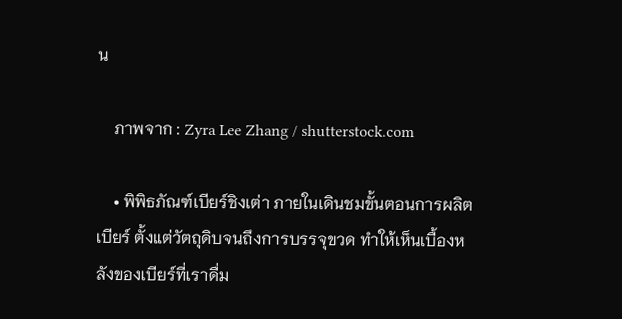น

    ภาพจาก : Zyra Lee Zhang / shutterstock.com

    • พิพิธภัณฑ์เบียร์ชิงเต่า ภายในเดินชมขั้นตอนการผลิตเบียร์ ตั้งแต่วัตถุดิบจนถึงการบรรจุขวด ทำให้เห็นเบื้องหลังของเบียร์ที่เราดื่ม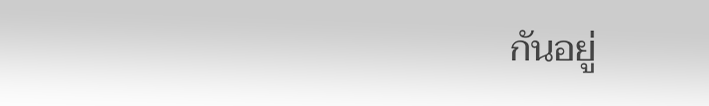กันอยู่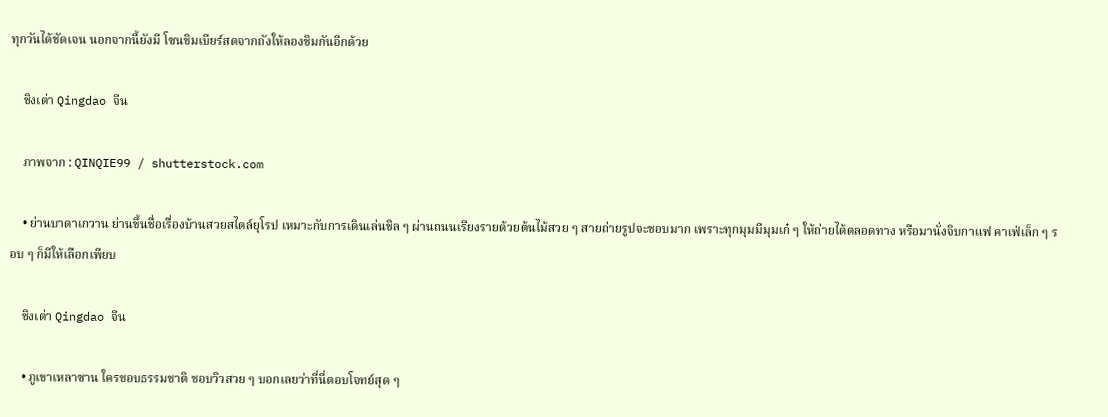ทุกวันได้ชัดเจน นอกจากนี้ยังมี โซนชิมเบียร์สดจากถังให้ลองชิมกันอีกด้วย

    ชิงเต่า Qingdao จีน

    ภาพจาก : QINQIE99 / shutterstock.com

    • ย่านบาดาเกวาน ย่านขึ้นชื่อเรื่องบ้านสวยสไตล์ยุโรป เหมาะกับการเดินเล่นชิล ๆ ผ่านถนนเรียงรายด้วยต้นไม้สวย ๆ สายถ่ายรูปจะชอบมาก เพราะทุกมุมมีมุมเก๋ ๆ ให้ถ่ายได้ตลอดทาง หรือมานั่งจิบกาแฟ คาเฟ่เล็ก ๆ รอบ ๆ ก็มีให้เลือกเพียบ

    ชิงเต่า Qingdao จีน

    • ภูเขาเหลาซาน ใครชอบธรรมชาติ ชอบวิวสวย ๆ บอกเลยว่าที่นี่ตอบโจทย์สุด ๆ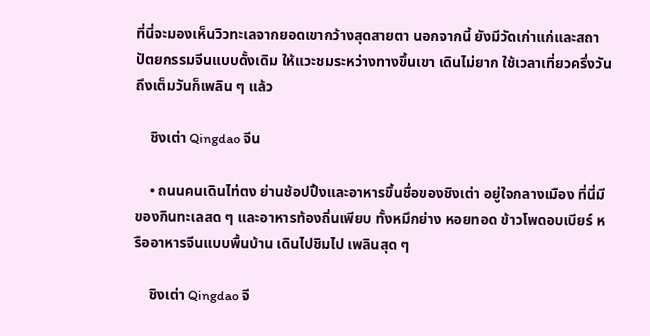ที่นี่จะมองเห็นวิวทะเลจากยอดเขากว้างสุดสายตา นอกจากนี้ ยังมีวัดเก่าแก่และสถาปัตยกรรมจีนแบบดั้งเดิม ให้แวะชมระหว่างทางขึ้นเขา เดินไม่ยาก ใช้เวลาเที่ยวครึ่งวันถึงเต็มวันก็เพลิน ๆ แล้ว

    ชิงเต่า Qingdao จีน

    • ถนนคนเดินไท่ตง ย่านช้อปปิ้งและอาหารขึ้นชื่อของชิงเต่า อยู่ใจกลางเมือง ที่นี่มีของกินทะเลสด ๆ และอาหารท้องถิ่นเพียบ ทั้งหมึกย่าง หอยทอด ข้าวโพดอบเบียร์ หรืออาหารจีนแบบพื้นบ้าน เดินไปชิมไป เพลินสุด ๆ

    ชิงเต่า Qingdao จี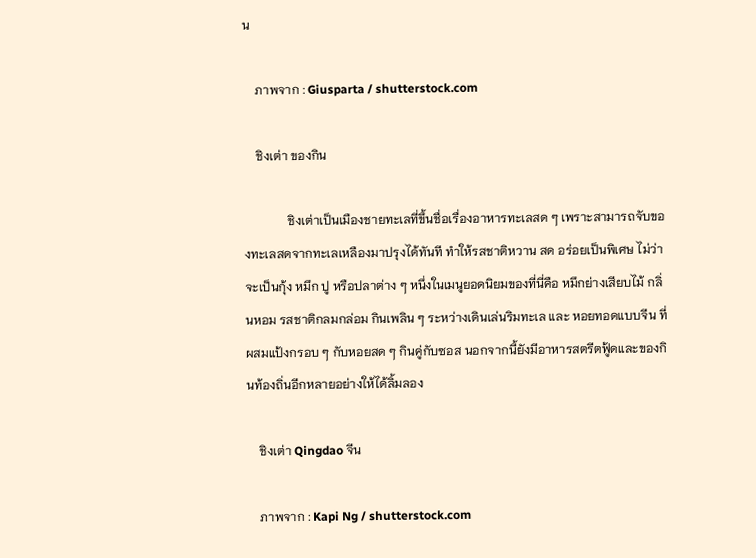น

    ภาพจาก : Giusparta / shutterstock.com

    ชิงเต่า ของกิน

              ชิงเต่าเป็นเมืองชายทะเลที่ขึ้นชื่อเรื่องอาหารทะเลสด ๆ เพราะสามารถจับของทะเลสดจากทะเลเหลืองมาปรุงได้ทันที ทำให้รสชาติหวาน สด อร่อยเป็นพิเศษ ไม่ว่าจะเป็นกุ้ง หมึก ปู หรือปลาต่าง ๆ หนึ่งในเมนูยอดนิยมของที่นี่คือ หมึกย่างเสียบไม้ กลิ่นหอม รสชาติกลมกล่อม กินเพลิน ๆ ระหว่างเดินเล่นริมทะเล และ หอยทอดแบบจีน ที่ผสมแป้งกรอบ ๆ กับหอยสด ๆ กินคู่กับซอส นอกจากนี้ยังมีอาหารสตรีตฟู้ดและของกินท้องถิ่นอีกหลายอย่างให้ได้ลิ้มลอง

    ชิงเต่า Qingdao จีน

    ภาพจาก : Kapi Ng / shutterstock.com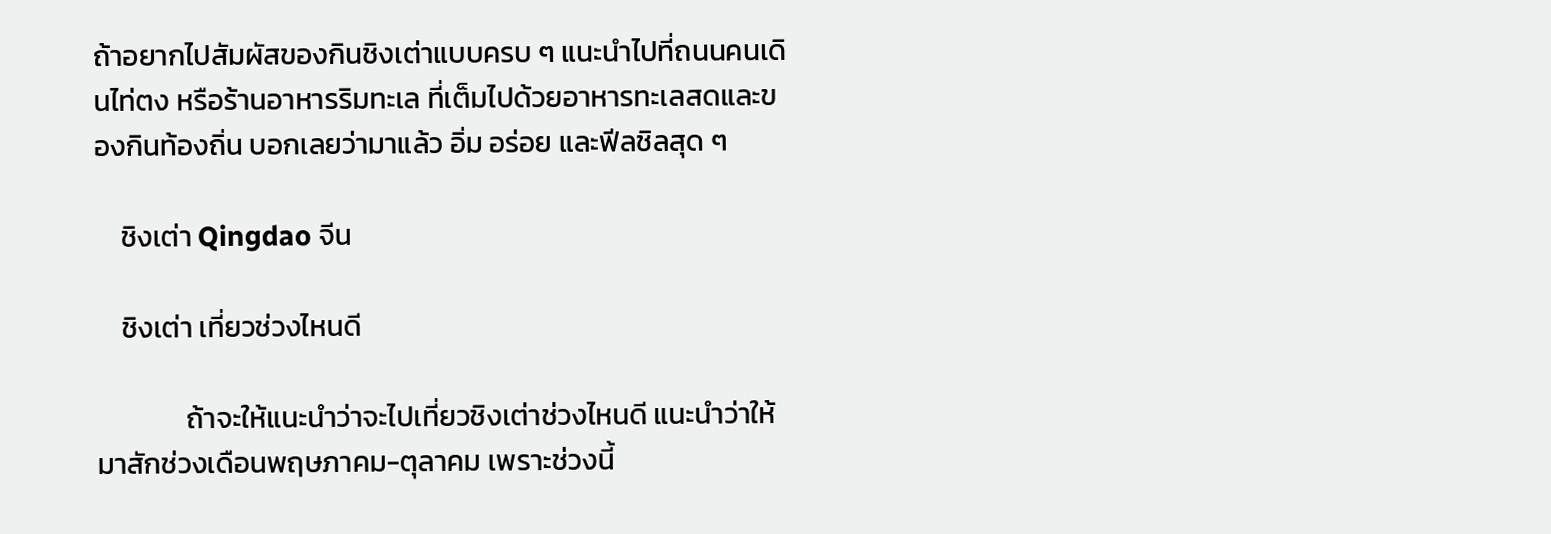ถ้าอยากไปสัมผัสของกินชิงเต่าแบบครบ ๆ แนะนำไปที่ถนนคนเดินไท่ตง หรือร้านอาหารริมทะเล ที่เต็มไปด้วยอาหารทะเลสดและของกินท้องถิ่น บอกเลยว่ามาแล้ว อิ่ม อร่อย และฟีลชิลสุด ๆ

    ชิงเต่า Qingdao จีน

    ชิงเต่า เที่ยวช่วงไหนดี

              ถ้าจะให้แนะนำว่าจะไปเที่ยวชิงเต่าช่วงไหนดี แนะนำว่าให้มาสักช่วงเดือนพฤษภาคม-ตุลาคม เพราะช่วงนี้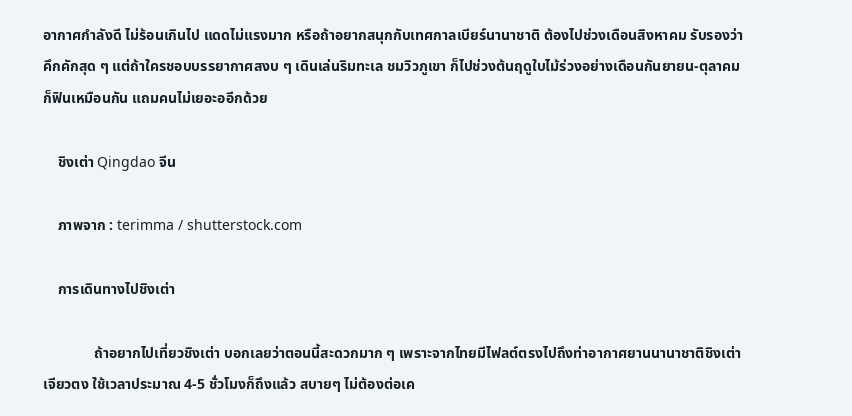อากาศกำลังดี ไม่ร้อนเกินไป แดดไม่แรงมาก หรือถ้าอยากสนุกกับเทศกาลเบียร์นานาชาติ ต้องไปช่วงเดือนสิงหาคม รับรองว่าคึกคักสุด ๆ แต่ถ้าใครชอบบรรยากาศสงบ ๆ เดินเล่นริมทะเล ชมวิวภูเขา ก็ไปช่วงต้นฤดูใบไม้ร่วงอย่างเดือนกันยายน-ตุลาคม ก็ฟินเหมือนกัน แถมคนไม่เยอะออีกด้วย

    ชิงเต่า Qingdao จีน

    ภาพจาก : terimma / shutterstock.com

    การเดินทางไปชิงเต่า

              ถ้าอยากไปเที่ยวชิงเต่า บอกเลยว่าตอนนี้สะดวกมาก ๆ เพราะจากไทยมีไฟลต์ตรงไปถึงท่าอากาศยานนานาชาติชิงเต่า เจียวตง ใช้เวลาประมาณ 4-5 ชั่วโมงก็ถึงแล้ว สบายๆ ไม่ต้องต่อเค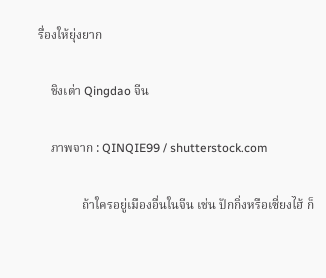รื่องให้ยุ่งยาก

    ชิงเต่า Qingdao จีน

    ภาพจาก : QINQIE99 / shutterstock.com

              ถ้าใครอยู่เมืองอื่นในจีน เช่น ปักกิ่งหรือเซี่ยงไฮ้ ก็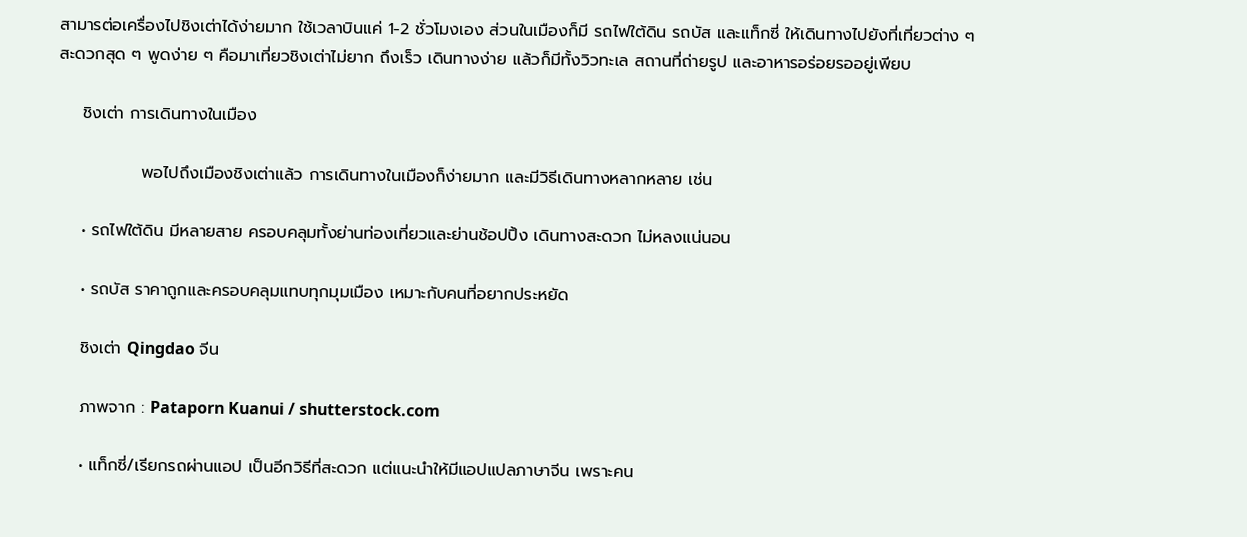สามารต่อเครื่องไปชิงเต่าได้ง่ายมาก ใช้เวลาบินแค่ 1-2 ชั่วโมงเอง ส่วนในเมืองก็มี รถไฟใต้ดิน รถบัส และแท็กซี่ ให้เดินทางไปยังที่เที่ยวต่าง ๆ สะดวกสุด ๆ พูดง่าย ๆ คือมาเที่ยวชิงเต่าไม่ยาก ถึงเร็ว เดินทางง่าย แล้วก็มีทั้งวิวทะเล สถานที่ถ่ายรูป และอาหารอร่อยรออยู่เพียบ

    ชิงเต่า การเดินทางในเมือง

              พอไปถึงเมืองชิงเต่าแล้ว การเดินทางในเมืองก็ง่ายมาก และมีวิธีเดินทางหลากหลาย เช่น

    • รถไฟใต้ดิน มีหลายสาย ครอบคลุมทั้งย่านท่องเที่ยวและย่านช้อปปิ้ง เดินทางสะดวก ไม่หลงแน่นอน

    • รถบัส ราคาถูกและครอบคลุมแทบทุกมุมเมือง เหมาะกับคนที่อยากประหยัด

    ชิงเต่า Qingdao จีน

    ภาพจาก : Pataporn Kuanui / shutterstock.com

    • แท็กซี่/เรียกรถผ่านแอป เป็นอีกวิธีที่สะดวก แต่แนะนำให้มีแอปแปลภาษาจีน เพราะคน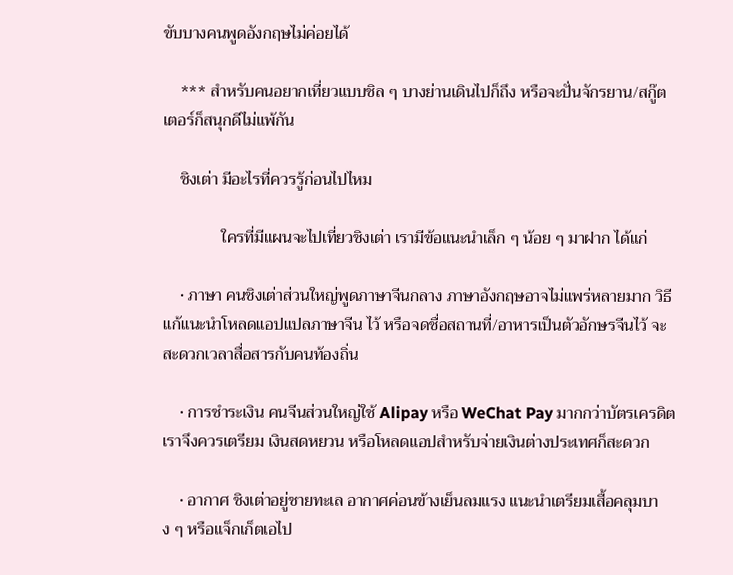ขับบางคนพูดอังกฤษไม่ค่อยได้

    *** สำหรับคนอยากเที่ยวแบบชิล ๆ บางย่านเดินไปก็ถึง หรือจะปั่นจักรยาน/สกู๊ตเตอร์ก็สนุกดีไม่แพ้กัน

    ชิงเต่า มีอะไรที่ควรรู้ก่อนไปไหม

              ใครที่มีแผนจะไปเที่ยวชิงเต่า เรามีข้อแนะนำเล็ก ๆ น้อย ๆ มาฝาก ได้แก่

    • ภาษา คนชิงเต่าส่วนใหญ่พูดภาษาจีนกลาง ภาษาอังกฤษอาจไม่แพร่หลายมาก วิธีแก้แนะนำโหลดแอปแปลภาษาจีน ไว้ หรือจดชื่อสถานที่/อาหารเป็นตัวอักษรจีนไว้ จะสะดวกเวลาสื่อสารกับคนท้องถิ่น

    • การชำระเงิน คนจีนส่วนใหญ่ใช้ Alipay หรือ WeChat Pay มากกว่าบัตรเครดิต เราจึงควรเตรียม เงินสดหยวน หรือโหลดแอปสำหรับจ่ายเงินต่างประเทศก็สะดวก

    • อากาศ ชิงเต่าอยู่ชายทะเล อากาศค่อนข้างเย็นลมแรง แนะนำเตรียมเสื้อคลุมบาง ๆ หรือแจ็กเก็ตเอไป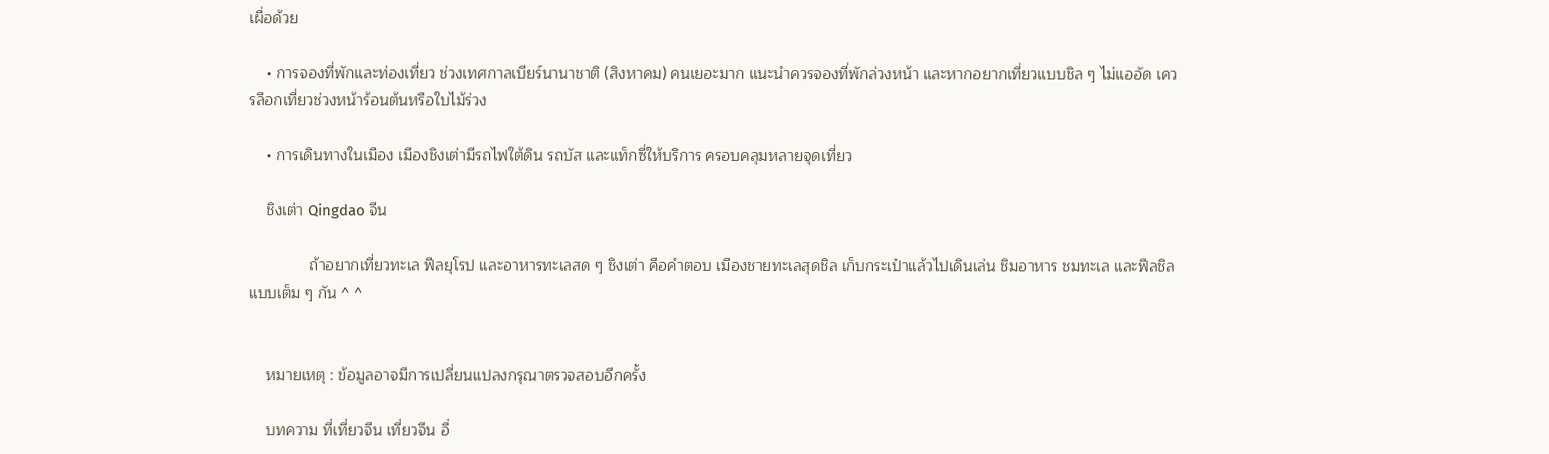เผื่อด้วย

    • การจองที่พักและท่องเที่ยว ช่วงเทศกาลเบียร์นานาชาติ (สิงหาคม) คนเยอะมาก แนะนำควรจองที่พักล่วงหน้า และหากอยากเที่ยวแบบชิล ๆ ไม่แออัด เควรลือกเที่ยวช่วงหน้าร้อนต้นหรือใบไม้ร่วง

    • การเดินทางในเมือง เมืองชิงเต่ามีรถไฟใต้ดิน รถบัส และแท็กซี่ให้บริการ ครอบคลุมหลายจุดเที่ยว

    ชิงเต่า Qingdao จีน

              ถ้าอยากเที่ยวทะเล ฟีลยุโรป และอาหารทะเลสด ๆ ชิงเต่า คือคำตอบ เมืองชายทะเลสุดชิล เก็บกระเป๋าแล้วไปเดินเล่น ชิมอาหาร ชมทะเล และฟีลชิล แบบเต็ม ๆ กัน ^ ^


    หมายเหตุ : ข้อมูลอาจมีการเปลี่ยนแปลงกรุณาตรวจสอบอีกครั้ง

    บทความ ที่เที่ยวจีน เที่ยวจีน อื่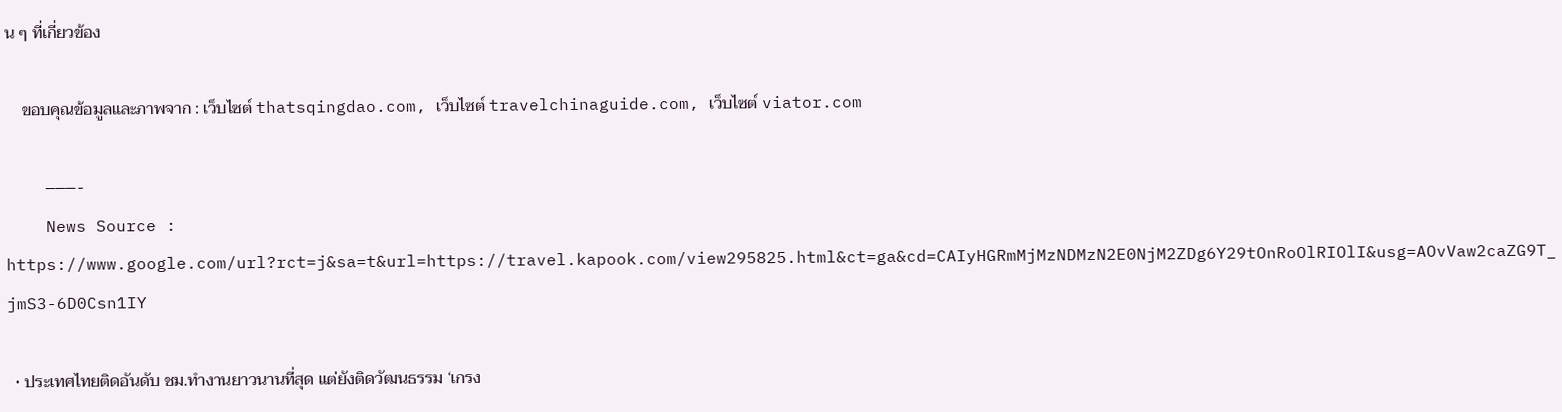น ๆ ที่เกี่ยวข้อง

    ขอบคุณข้อมูลและภาพจาก : เว็บไซต์ thatsqingdao.com, เว็บไซต์ travelchinaguide.com, เว็บไซต์ viator.com

    ———-
    News Source : https://www.google.com/url?rct=j&sa=t&url=https://travel.kapook.com/view295825.html&ct=ga&cd=CAIyHGRmMjMzNDMzN2E0NjM2ZDg6Y29tOnRoOlRIOlI&usg=AOvVaw2caZG9T_jmS3-6D0Csn1IY

  • ประเทศไทยติดอันดับ ชม.ทำงานยาวนานที่สุด แต่ยังติดวัฒนธรรม ‘เกรง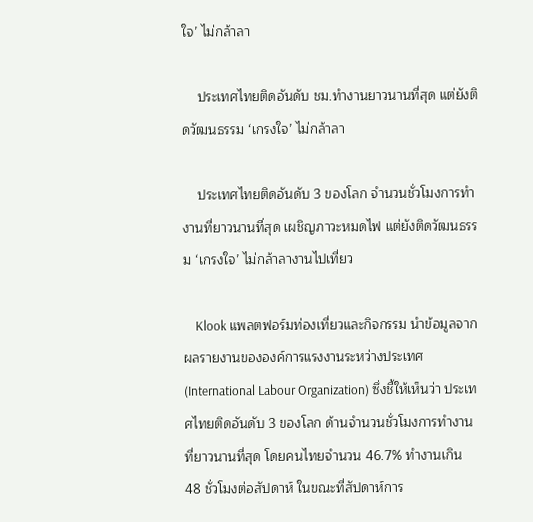ใจ’ ไม่กล้าลา

    ประเทศไทยติดอันดับ ชม.ทำงานยาวนานที่สุด แต่ยังติดวัฒนธรรม ‘เกรงใจ’ ไม่กล้าลา

    ประเทศไทยติดอันดับ 3 ของโลก จำนวนชั่วโมงการทำงานที่ยาวนานที่สุด เผชิญภาวะหมดไฟ แต่ยังติดวัฒนธรรม ‘เกรงใจ’ ไม่กล้าลางานไปเที่ยว

    Klook แพลตฟอร์มท่องเที่ยวและกิจกรรม นำข้อมูลจากผลรายงานขององค์การแรงงานระหว่างประเทศ (International Labour Organization) ซึ่งชี้ให้เห็นว่า ประเทศไทยติดอันดับ 3 ของโลก ด้านจำนวนชั่วโมงการทำงานที่ยาวนานที่สุด โดยคนไทยจำนวน 46.7% ทำงานเกิน 48 ชั่วโมงต่อสัปดาห์ ในขณะที่สัปดาห์การ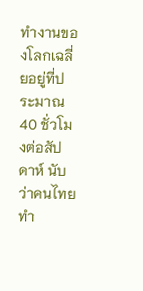ทำงานของโลกเฉลี่ยอยู่ที่ประมาณ 40 ชั่วโมงต่อสัปดาห์ นับว่าคนไทยทำ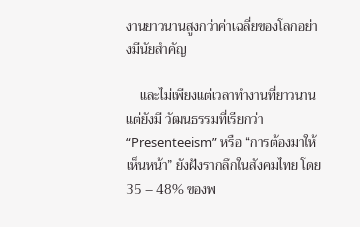งานยาวนานสูงกว่าค่าเฉลี่ยของโลกอย่างมีนัยสำคัญ

    และไม่เพียงแต่เวลาทำงานที่ยาวนาน แต่ยังมี วัฒนธรรมที่เรียกว่า “Presenteeism” หรือ “การต้องมาให้เห็นหน้า” ยังฝังรากลึกในสังคมไทย โดย 35 – 48% ของพ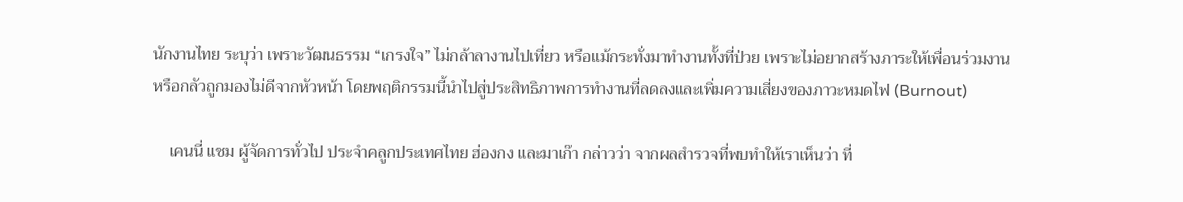นักงานไทย ระบุว่า เพราะวัฒนธรรม “เกรงใจ” ไม่กล้าลางานไปเที่ยว หรือแม้กระทั่งมาทำงานทั้งที่ป่วย เพราะไม่อยากสร้างภาระให้เพื่อนร่วมงานหรือกลัวถูกมองไม่ดีจากหัวหน้า โดยพฤติกรรมนี้นำไปสู่ประสิทธิภาพการทำงานที่ลดลงและเพิ่มความเสี่ยงของภาวะหมดไฟ (Burnout)

    เคนนี่ แชม ผู้จัดการทั่วไป ประจำคลูกประเทศไทย ฮ่องกง และมาเก๊า กล่าวว่า จากผลสำรวจที่พบทำให้เราเห็นว่า ที่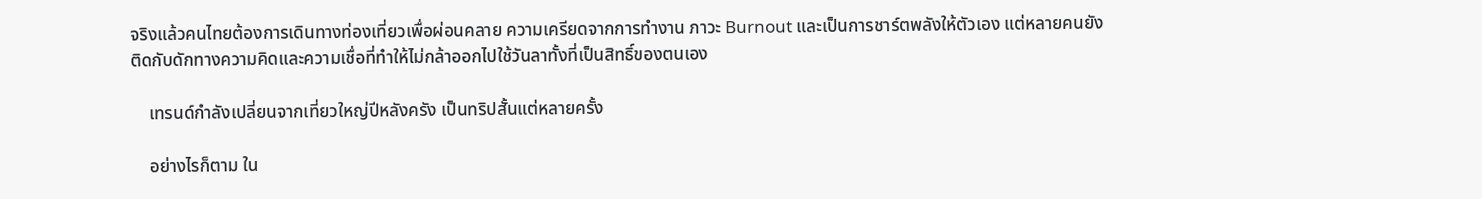จริงแล้วคนไทยต้องการเดินทางท่องเที่ยวเพื่อผ่อนคลาย ความเครียดจากการทำงาน ภาวะ Burnout และเป็นการชาร์ตพลังให้ตัวเอง แต่หลายคนยังติดกับดักทางความคิดและความเชื่อที่ทำให้ไม่กล้าออกไปใช้วันลาทั้งที่เป็นสิทธิ์ของตนเอง

    เทรนด์กำลังเปลี่ยนจากเที่ยวใหญ่ปีหลังครัง เป็นทริปสั้นแต่หลายครั้ง

    อย่างไรก็ตาม ใน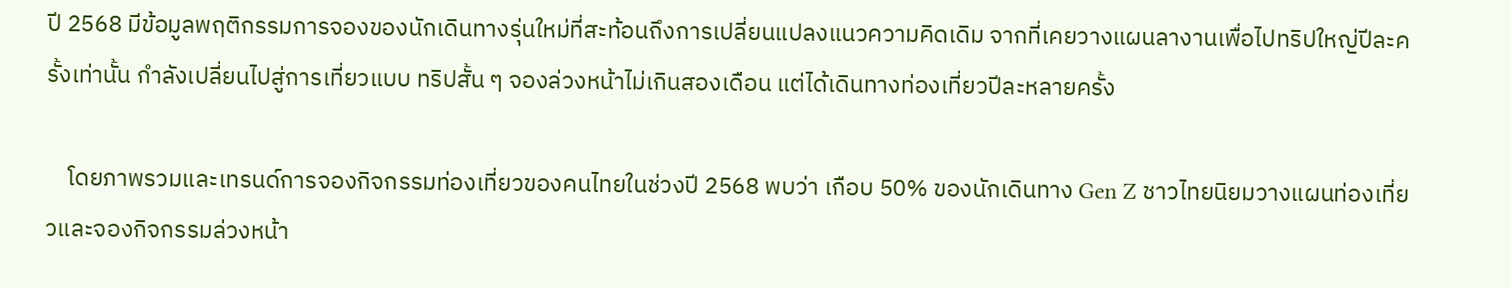ปี 2568 มีข้อมูลพฤติกรรมการจองของนักเดินทางรุ่นใหม่ที่สะท้อนถึงการเปลี่ยนแปลงแนวความคิดเดิม จากที่เคยวางแผนลางานเพื่อไปทริปใหญ่ปีละครั้งเท่านั้น กำลังเปลี่ยนไปสู่การเที่ยวแบบ ทริปสั้น ๆ จองล่วงหน้าไม่เกินสองเดือน แต่ได้เดินทางท่องเที่ยวปีละหลายครั้ง

    โดยภาพรวมและเทรนด์การจองกิจกรรมท่องเที่ยวของคนไทยในช่วงปี 2568 พบว่า เกือบ 50% ของนักเดินทาง Gen Z ชาวไทยนิยมวางแผนท่องเที่ยวและจองกิจกรรมล่วงหน้า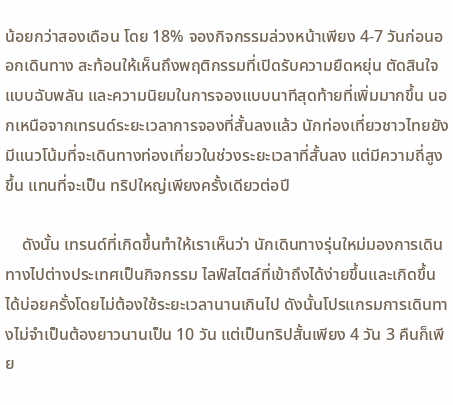น้อยกว่าสองเดือน โดย 18% จองกิจกรรมล่วงหน้าเพียง 4-7 วันก่อนออกเดินทาง สะท้อนให้เห็นถึงพฤติกรรมที่เปิดรับความยืดหยุ่น ตัดสินใจแบบฉับพลัน และความนิยมในการจองแบบนาทีสุดท้ายที่เพิ่มมากขึ้น นอกเหนือจากเทรนด์ระยะเวลาการจองที่สั้นลงแล้ว นักท่องเที่ยวชาวไทยยังมีแนวโน้มที่จะเดินทางท่องเที่ยวในช่วงระยะเวลาที่สั้นลง แต่มีความถี่สูงขึ้น แทนที่จะเป็น ทริปใหญ่เพียงครั้งเดียวต่อปี

    ดังนั้น เทรนด์ที่เกิดขึ้นทำให้เราเห็นว่า นักเดินทางรุ่นใหม่มองการเดินทางไปต่างประเทศเป็นกิจกรรม ไลฟ์สไตล์ที่เข้าถึงได้ง่ายขึ้นและเกิดขึ้นได้บ่อยครั้งโดยไม่ต้องใช้ระยะเวลานานเกินไป ดังนั้นโปรแกรมการเดินทางไม่จำเป็นต้องยาวนานเป็น 10 วัน แต่เป็นทริปสั้นเพียง 4 วัน 3 คืนก็เพีย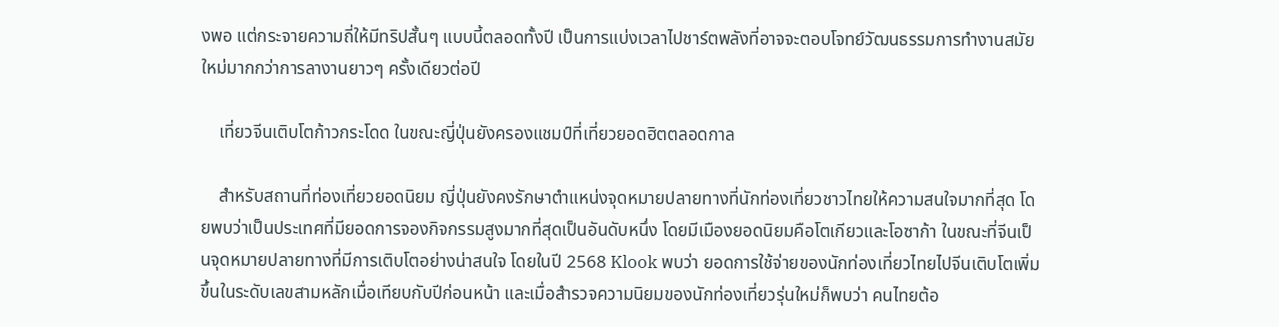งพอ แต่กระจายความถี่ให้มีทริปสั้นๆ แบบนี้ตลอดทั้งปี เป็นการแบ่งเวลาไปชาร์ตพลังที่อาจจะตอบโจทย์วัฒนธรรมการทำงานสมัยใหม่มากกว่าการลางานยาวๆ ครั้งเดียวต่อปี

    เที่ยวจีนเติบโตก้าวกระโดด ในขณะญี่ปุ่นยังครองแชมป์ที่เที่ยวยอดฮิตตลอดกาล

    สำหรับสถานที่ท่องเที่ยวยอดนิยม ญี่ปุ่นยังคงรักษาตำแหน่งจุดหมายปลายทางที่นักท่องเที่ยวชาวไทยให้ความสนใจมากที่สุด โดยพบว่าเป็นประเทศที่มียอดการจองกิจกรรมสูงมากที่สุดเป็นอันดับหนึ่ง โดยมีเมืองยอดนิยมคือโตเกียวและโอซาก้า ในขณะที่จีนเป็นจุดหมายปลายทางที่มีการเติบโตอย่างน่าสนใจ โดยในปี 2568 Klook พบว่า ยอดการใช้จ่ายของนักท่องเที่ยวไทยไปจีนเติบโตเพิ่มขึ้นในระดับเลขสามหลักเมื่อเทียบกับปีก่อนหน้า และเมื่อสำรวจความนิยมของนักท่องเที่ยวรุ่นใหม่ก็พบว่า คนไทยต้อ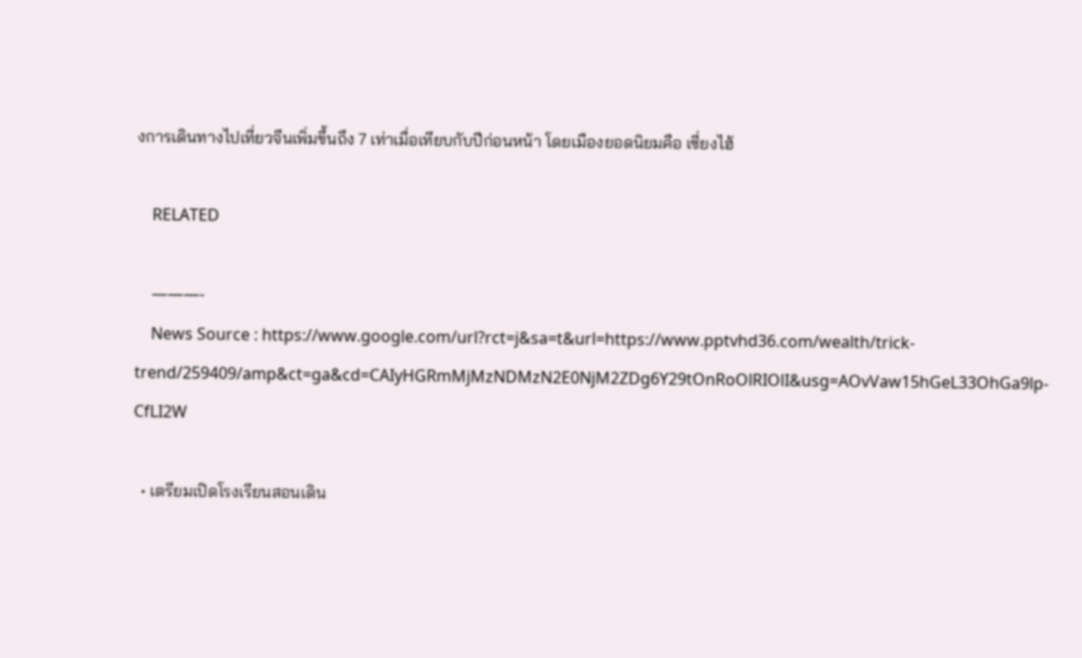งการเดินทางไปเที่ยวจีนเพิ่มขึ้นถึง 7 เท่าเมื่อเทียบกับปีก่อนหน้า โดยเมืองยอดนิยมคือ เซี่ยงไฮ้

    RELATED

    ———-
    News Source : https://www.google.com/url?rct=j&sa=t&url=https://www.pptvhd36.com/wealth/trick-trend/259409/amp&ct=ga&cd=CAIyHGRmMjMzNDMzN2E0NjM2ZDg6Y29tOnRoOlRIOlI&usg=AOvVaw15hGeL33OhGa9lp-CfLI2W

  • เตรียมเปิดโรงเรียนสอนเดิน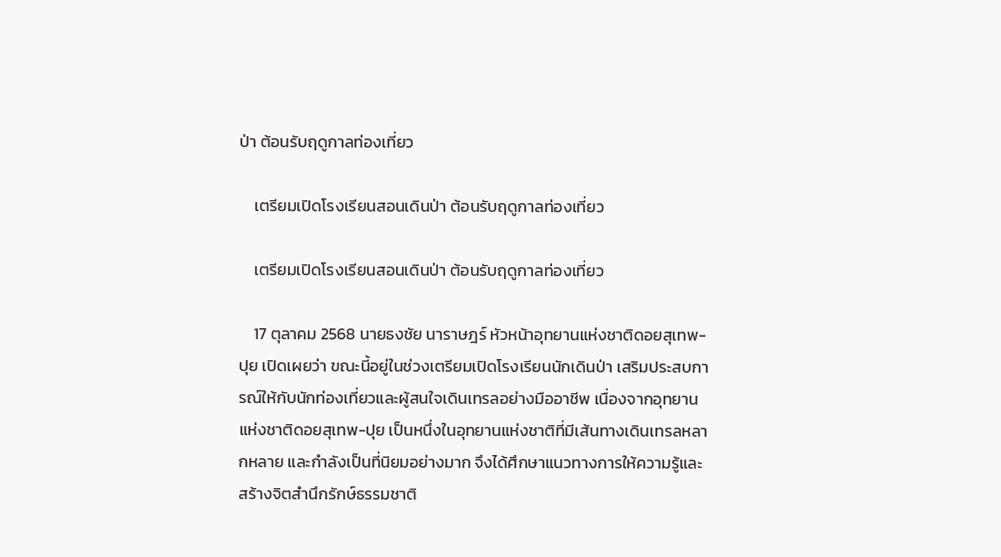ป่า ต้อนรับฤดูกาลท่องเที่ยว

    เตรียมเปิดโรงเรียนสอนเดินป่า ต้อนรับฤดูกาลท่องเที่ยว

    เตรียมเปิดโรงเรียนสอนเดินป่า ต้อนรับฤดูกาลท่องเที่ยว

    17 ตุลาคม 2568 นายธงชัย นาราษฎร์ หัวหน้าอุทยานแห่งชาติดอยสุเทพ-ปุย เปิดเผยว่า ขณะนี้อยู่ในช่วงเตรียมเปิดโรงเรียนนักเดินป่า เสริมประสบการณ์ให้กับนักท่องเที่ยวและผู้สนใจเดินเทรลอย่างมืออาชีพ เนื่องจากอุทยานแห่งชาติดอยสุเทพ-ปุย เป็นหนึ่งในอุทยานแห่งชาติที่มีเส้นทางเดินเทรลหลากหลาย และกำลังเป็นที่นิยมอย่างมาก จึงได้ศึกษาแนวทางการให้ความรู้และสร้างจิตสำนึกรักษ์ธรรมชาติ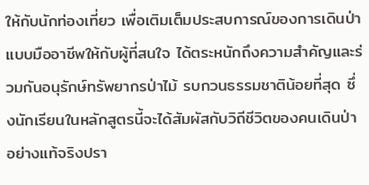ให้กับนักท่องเที่ยว เพื่อเติมเต็มประสบการณ์ของการเดินป่าแบบมืออาชีพให้กับผู้ที่สนใจ ได้ตระหนักถึงความสำคัญและร่วมกันอนุรักษ์ทรัพยากรป่าไม้ รบกวนธรรมชาติน้อยที่สุด ซึ่งนักเรียนในหลักสูตรนี้จะได้สัมผัสกับวิถีชีวิตของคนเดินป่าอย่างแท้จริงปรา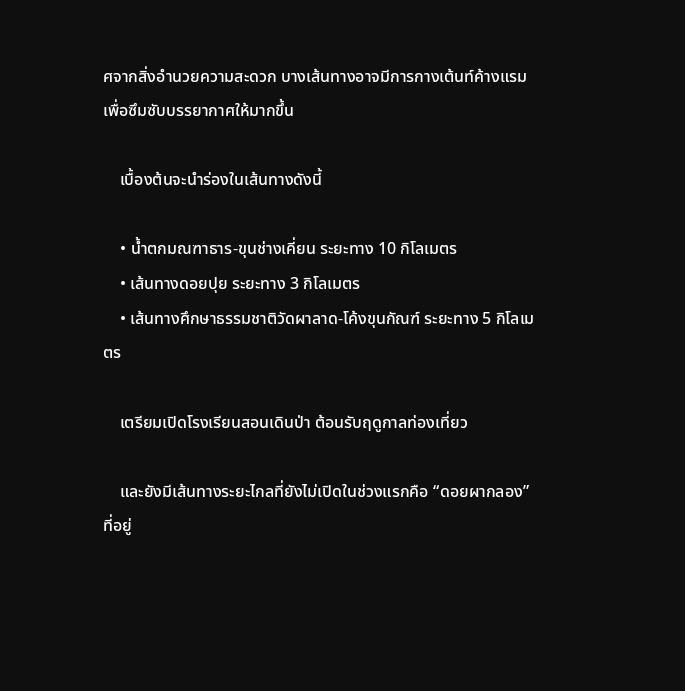ศจากสิ่งอำนวยความสะดวก บางเส้นทางอาจมีการกางเต้นท์ค้างแรมเพื่อซึมซับบรรยากาศให้มากขึ้น

    เบื้องต้นจะนำร่องในเส้นทางดังนี้

    • น้ำตกมณฑาธาร-ขุนช่างเคี่ยน ระยะทาง 10 กิโลเมตร
    • เส้นทางดอยปุย ระยะทาง 3 กิโลเมตร
    • เส้นทางศึกษาธรรมชาติวัดผาลาด-โค้งขุนกัณฑ์ ระยะทาง 5 กิโลเมตร

    เตรียมเปิดโรงเรียนสอนเดินป่า ต้อนรับฤดูกาลท่องเที่ยว

    และยังมีเส้นทางระยะไกลที่ยังไม่เปิดในช่วงแรกคือ “ดอยผากลอง” ที่อยู่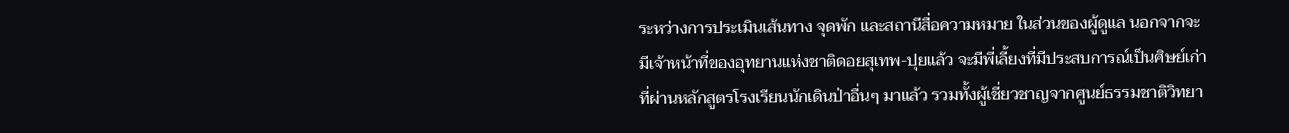ระหว่างการประเมินเส้นทาง จุดพัก และสถานีสื่อความหมาย ในส่วนของผู้ดูแล นอกจากจะมีเจ้าหน้าที่ของอุทยานแห่งชาติดอยสุเทพ-ปุยแล้ว จะมีพี่เลี้ยงที่มีประสบการณ์เป็นศิษย์เก่าที่ผ่านหลักสูตรโรงเรียนนักเดินป่าอื่นๆ มาแล้ว รวมทั้งผู้เชี่ยวชาญจากศูนย์ธรรมชาติวิทยา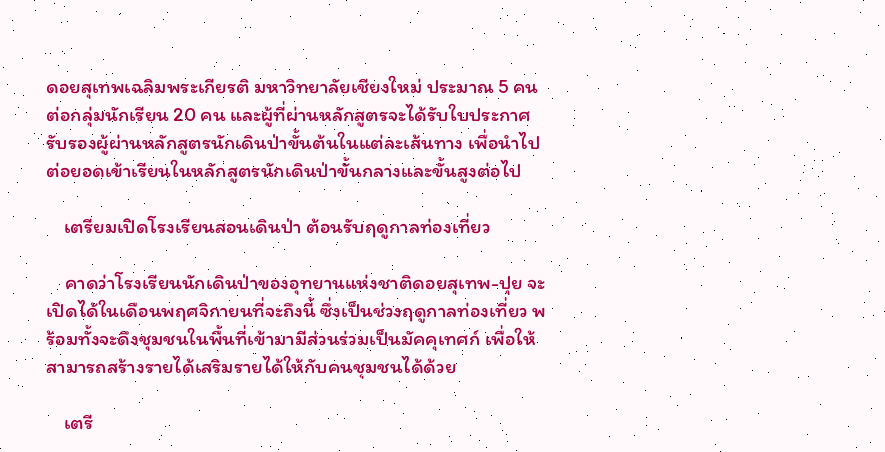ดอยสุเทพเฉลิมพระเกียรติ มหาวิทยาลัยเชียงใหม่ ประมาณ 5 คน ต่อกลุ่มนักเรียน 20 คน และผู้ที่ผ่านหลักสูตรจะได้รับใบประกาศรับรองผู้ผ่านหลักสูตรนักเดินป่าขั้นต้นในแต่ละเส้นทาง เพื่อนำไปต่อยอดเข้าเรียนในหลักสูตรนักเดินป่าขั้นกลางและขั้นสูงต่อไป

    เตรียมเปิดโรงเรียนสอนเดินป่า ต้อนรับฤดูกาลท่องเที่ยว

    คาดว่าโรงเรียนนักเดินป่าของอุทยานแห่งชาติดอยสุเทพ-ปุย จะเปิดได้ในเดือนพฤศจิกายนที่จะถึงนี้ ซึ่งเป็นช่วงฤดูกาลท่องเที่ยว พร้อมทั้งจะดึงชุมชนในพื้นที่เข้ามามีส่วนร่วมเป็นมัคคุเทศก์ เพื่อให้สามารถสร้างรายได้เสริมรายได้ให้กับคนชุมชนได้ด้วย

    เตรี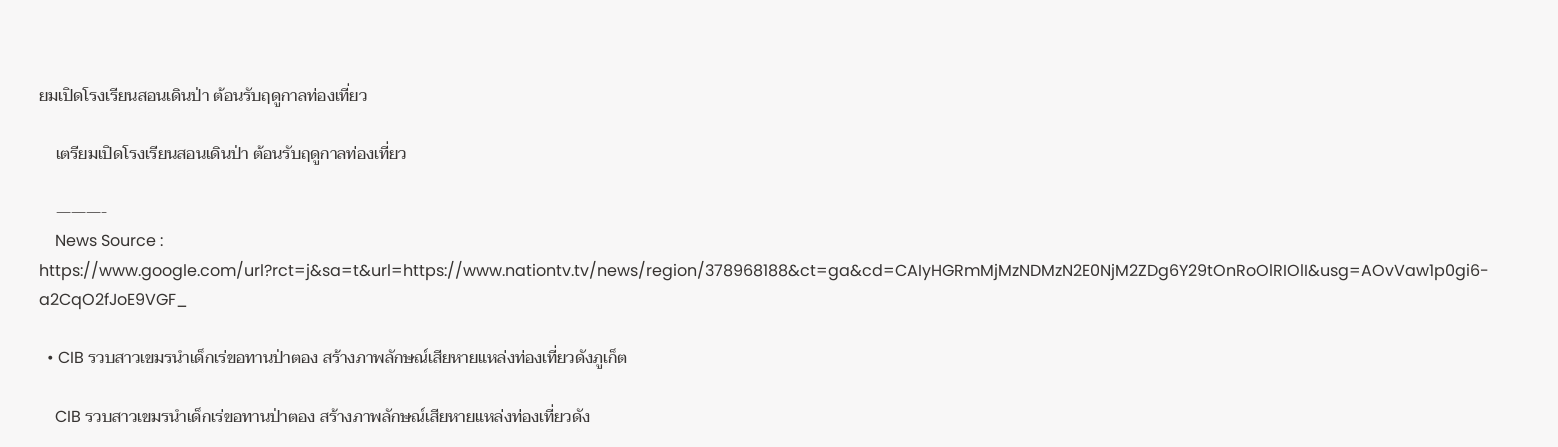ยมเปิดโรงเรียนสอนเดินป่า ต้อนรับฤดูกาลท่องเที่ยว

    เตรียมเปิดโรงเรียนสอนเดินป่า ต้อนรับฤดูกาลท่องเที่ยว

    ———-
    News Source : https://www.google.com/url?rct=j&sa=t&url=https://www.nationtv.tv/news/region/378968188&ct=ga&cd=CAIyHGRmMjMzNDMzN2E0NjM2ZDg6Y29tOnRoOlRIOlI&usg=AOvVaw1p0gi6-a2CqO2fJoE9VGF_

  • CIB รวบสาวเขมรนำเด็กเร่ขอทานป่าตอง สร้างภาพลักษณ์เสียหายแหล่งท่องเที่ยวดังภูเก็ต

    CIB รวบสาวเขมรนำเด็กเร่ขอทานป่าตอง สร้างภาพลักษณ์เสียหายแหล่งท่องเที่ยวดัง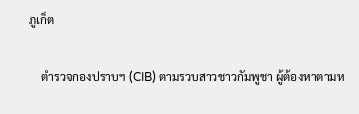ภูเก็ต

    ตำรวจกองปราบฯ (CIB) ตามรวบสาวชาวกัมพูชา ผู้ต้องหาตามห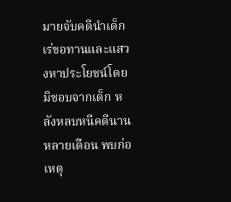มายจับคดีนำเด็กเร่ขอทานและแสวงหาประโยชน์โดยมิชอบจากเด็ก หลังหลบหนีคดีนานหลายเดือน พบก่อเหตุ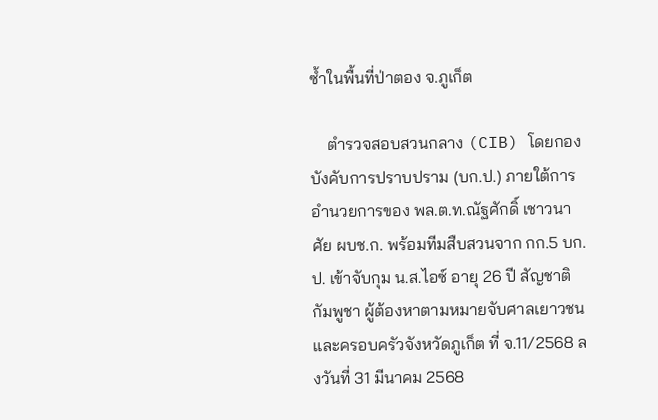ซ้ำในพื้นที่ป่าตอง จ.ภูเก็ต

    ตำรวจสอบสวนกลาง (CIB) โดยกองบังคับการปราบปราม (บก.ป.) ภายใต้การอำนวยการของ พล.ต.ท.ณัฐศักดิ์ เชาวนาศัย ผบช.ก. พร้อมทีมสืบสวนจาก กก.5 บก.ป. เข้าจับกุม น.ส.ไอซ์ อายุ 26 ปี สัญชาติกัมพูชา ผู้ต้องหาตามหมายจับศาลเยาวชนและครอบครัวจังหวัดภูเก็ต ที่ จ.11/2568 ลงวันที่ 31 มีนาคม 2568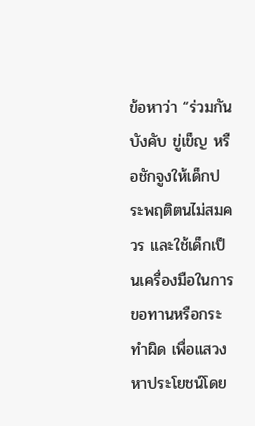ข้อหาว่า “ร่วมกันบังคับ ขู่เข็ญ หรือชักจูงให้เด็กประพฤติตนไม่สมควร และใช้เด็กเป็นเครื่องมือในการขอทานหรือกระทำผิด เพื่อแสวงหาประโยชน์โดย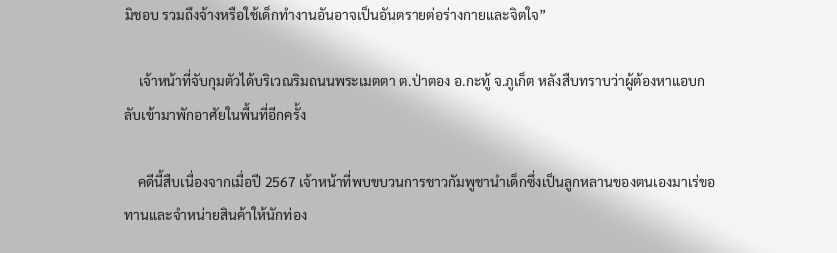มิชอบ รวมถึงจ้างหรือใช้เด็กทำงานอันอาจเป็นอันตรายต่อร่างกายและจิตใจ”

    เจ้าหน้าที่จับกุมตัวได้บริเวณริมถนนพระเมตตา ต.ป่าตอง อ.กะทู้ จ.ภูเก็ต หลังสืบทราบว่าผู้ต้องหาแอบกลับเข้ามาพักอาศัยในพื้นที่อีกครั้ง

    คดีนี้สืบเนื่องจากเมื่อปี 2567 เจ้าหน้าที่พบขบวนการชาวกัมพูชานำเด็กซึ่งเป็นลูกหลานของตนเองมาเร่ขอทานและจำหน่ายสินค้าให้นักท่อง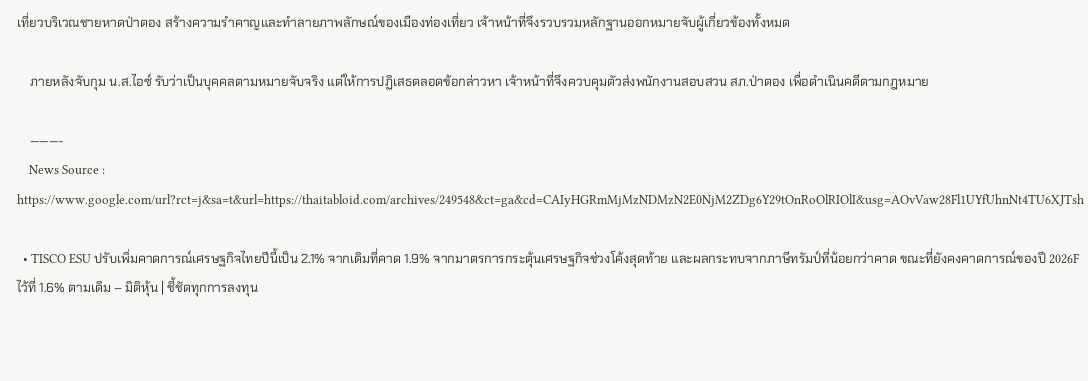เที่ยวบริเวณชายหาดป่าตอง สร้างความรำคาญและทำลายภาพลักษณ์ของเมืองท่องเที่ยว เจ้าหน้าที่จึงรวบรวมหลักฐานออกหมายจับผู้เกี่ยวข้องทั้งหมด

    ภายหลังจับกุม น.ส.ไอซ์ รับว่าเป็นบุคคลตามหมายจับจริง แต่ให้การปฏิเสธตลอดข้อกล่าวหา เจ้าหน้าที่จึงควบคุมตัวส่งพนักงานสอบสวน สภ.ป่าตอง เพื่อดำเนินคดีตามกฎหมาย

    ———-
    News Source : https://www.google.com/url?rct=j&sa=t&url=https://thaitabloid.com/archives/249548&ct=ga&cd=CAIyHGRmMjMzNDMzN2E0NjM2ZDg6Y29tOnRoOlRIOlI&usg=AOvVaw28Fl1UYfUhnNt4TU6XJTsh

  • TISCO ESU ปรับเพิ่มคาดการณ์เศรษฐกิจไทยปีนี้เป็น 2.1% จากเดิมที่คาด 1.9% จากมาตรการกระตุ้นเศรษฐกิจช่วงโค้งสุดท้าย และผลกระทบจากภาษีทรัมป์ที่น้อยกว่าคาด ขณะที่ยังคงคาดการณ์ของปี 2026F ไว้ที่ 1.6% ตามเดิม – มิติหุ้น | ชี้ชัดทุกการลงทุน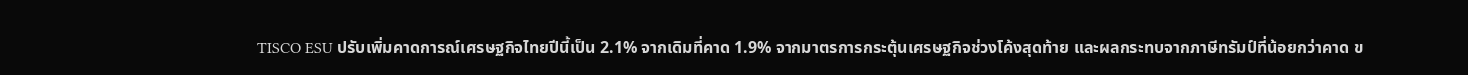TISCO ESU ปรับเพิ่มคาดการณ์เศรษฐกิจไทยปีนี้เป็น 2.1% จากเดิมที่คาด 1.9% จากมาตรการกระตุ้นเศรษฐกิจช่วงโค้งสุดท้าย และผลกระทบจากภาษีทรัมป์ที่น้อยกว่าคาด ข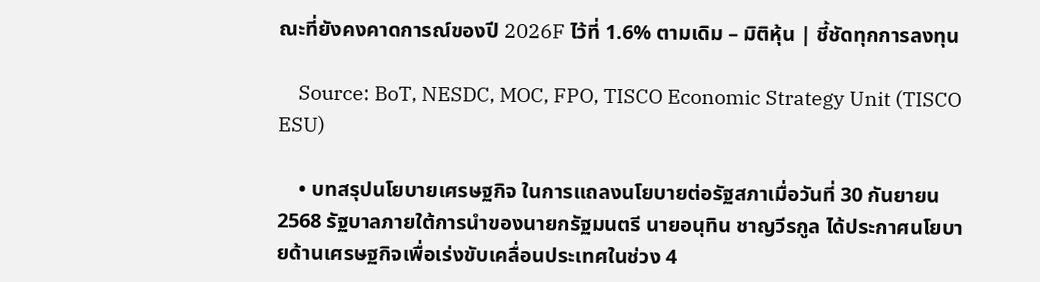ณะที่ยังคงคาดการณ์ของปี 2026F ไว้ที่ 1.6% ตามเดิม – มิติหุ้น | ชี้ชัดทุกการลงทุน

    Source: BoT, NESDC, MOC, FPO, TISCO Economic Strategy Unit (TISCO ESU)

    • บทสรุปนโยบายเศรษฐกิจ ในการแถลงนโยบายต่อรัฐสภาเมื่อวันที่ 30 กันยายน 2568 รัฐบาลภายใต้การนำของนายกรัฐมนตรี นายอนุทิน ชาญวีรกูล ได้ประกาศนโยบายด้านเศรษฐกิจเพื่อเร่งขับเคลื่อนประเทศในช่วง 4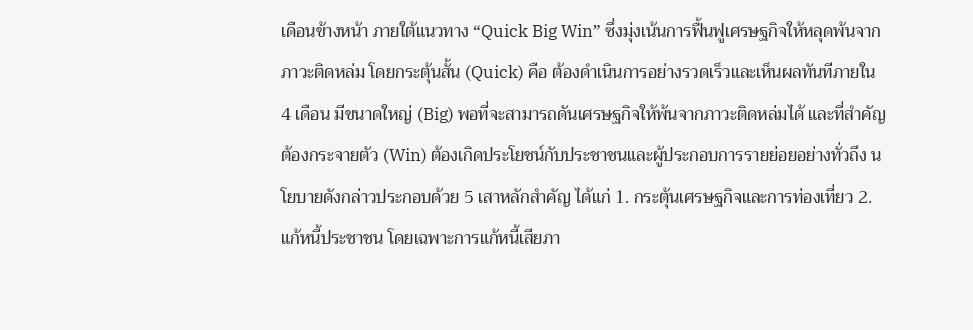เดือนข้างหน้า ภายใต้แนวทาง “Quick Big Win” ซึ่งมุ่งเน้นการฟื้นฟูเศรษฐกิจให้หลุดพ้นจากภาวะติดหล่ม โดยกระตุ้นสั้น (Quick) คือ ต้องดำเนินการอย่างรวดเร็วและเห็นผลทันทีภายใน 4 เดือน มีขนาดใหญ่ (Big) พอที่จะสามารถดันเศรษฐกิจให้พ้นจากภาวะติดหล่มได้ และที่สำคัญต้องกระจายตัว (Win) ต้องเกิดประโยชน์กับประชาชนและผู้ประกอบการรายย่อยอย่างทั่วถึง นโยบายดังกล่าวประกอบด้วย 5 เสาหลักสำคัญ ได้แก่ 1. กระตุ้นเศรษฐกิจและการท่องเที่ยว 2. แก้หนี้ประชาชน โดยเฉพาะการแก้หนี้เสียภา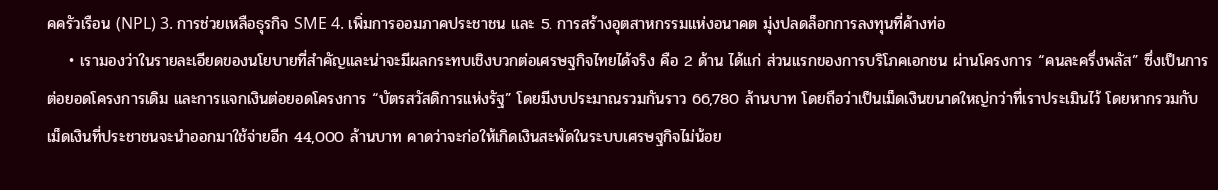คครัวเรือน (NPL) 3. การช่วยเหลือธุรกิจ SME 4. เพิ่มการออมภาคประชาชน และ 5. การสร้างอุตสาหกรรมแห่งอนาคต มุ่งปลดล็อกการลงทุนที่ค้างท่อ
    • เรามองว่าในรายละเอียดของนโยบายที่สำคัญและน่าจะมีผลกระทบเชิงบวกต่อเศรษฐกิจไทยได้จริง คือ 2 ด้าน ได้แก่ ส่วนแรกของการบริโภคเอกชน ผ่านโครงการ “คนละครึ่งพลัส” ซึ่งเป็นการต่อยอดโครงการเดิม และการแจกเงินต่อยอดโครงการ “บัตรสวัสดิการแห่งรัฐ” โดยมีงบประมาณรวมกันราว 66,780 ล้านบาท โดยถือว่าเป็นเม็ดเงินขนาดใหญ่กว่าที่เราประเมินไว้ โดยหากรวมกับเม็ดเงินที่ประชาชนจะนำออกมาใช้จ่ายอีก 44,000 ล้านบาท คาดว่าจะก่อให้เกิดเงินสะพัดในระบบเศรษฐกิจไม่น้อย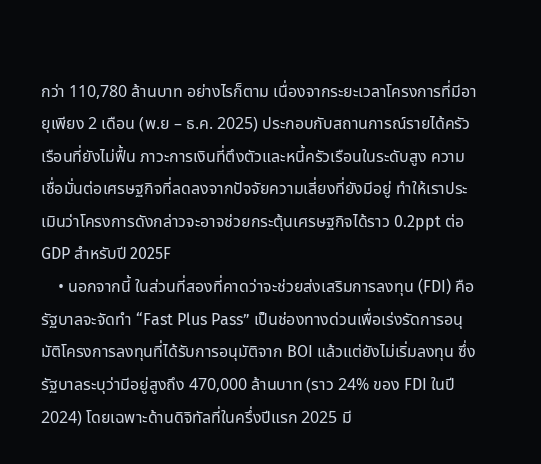กว่า 110,780 ล้านบาท อย่างไรก็ตาม เนื่องจากระยะเวลาโครงการที่มีอายุเพียง 2 เดือน (พ.ย – ธ.ค. 2025) ประกอบกับสถานการณ์รายได้ครัวเรือนที่ยังไม่ฟื้น ภาวะการเงินที่ตึงตัวและหนี้ครัวเรือนในระดับสูง ความเชื่อมั่นต่อเศรษฐกิจที่ลดลงจากปัจจัยความเสี่ยงที่ยังมีอยู่ ทำให้เราประเมินว่าโครงการดังกล่าวจะอาจช่วยกระตุ้นเศรษฐกิจได้ราว 0.2ppt ต่อ GDP สำหรับปี 2025F
    • นอกจากนี้ ในส่วนที่สองที่คาดว่าจะช่วยส่งเสริมการลงทุน (FDI) คือรัฐบาลจะจัดทำ “Fast Plus Pass” เป็นช่องทางด่วนเพื่อเร่งรัดการอนุมัติโครงการลงทุนที่ได้รับการอนุมัติจาก BOI แล้วแต่ยังไม่เริ่มลงทุน ซึ่งรัฐบาลระบุว่ามีอยู่สูงถึง 470,000 ล้านบาท (ราว 24% ของ FDI ในปี 2024) โดยเฉพาะด้านดิจิทัลที่ในครึ่งปีแรก 2025 มี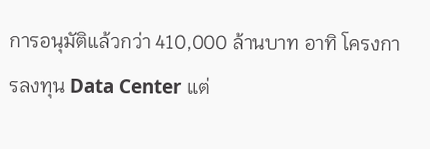การอนุมัติแล้วกว่า 410,000 ล้านบาท อาทิ โครงการลงทุน Data Center แต่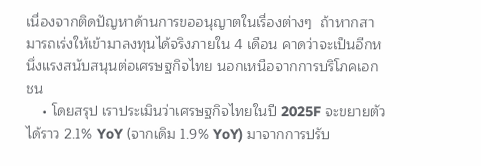เนื่องจากติดปัญหาด้านการขออนุญาตในเรื่องต่างๆ  ถ้าหากสามารถเร่งให้เข้ามาลงทุนได้จริงภายใน 4 เดือน คาดว่าจะเป็นอีกหนึ่งแรงสนับสนุนต่อเศรษฐกิจไทย นอกเหนือจากการบริโภคเอกชน
    • โดยสรุป เราประเมินว่าเศรษฐกิจไทยในปี 2025F จะขยายตัวได้ราว 2.1% YoY (จากเดิม 1.9% YoY) มาจากการปรับ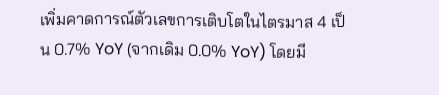เพิ่มคาดการณ์ตัวเลขการเติบโตในไตรมาส 4 เป็น 0.7% YoY (จากเดิม 0.0% YoY) โดยมี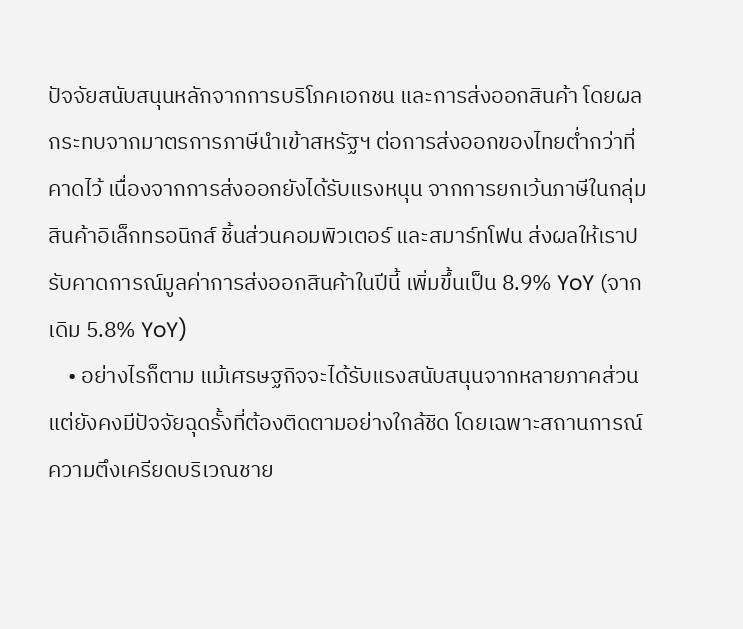ปัจจัยสนับสนุนหลักจากการบริโภคเอกชน และการส่งออกสินค้า โดยผลกระทบจากมาตรการภาษีนำเข้าสหรัฐฯ ต่อการส่งออกของไทยต่ำกว่าที่คาดไว้ เนื่องจากการส่งออกยังได้รับแรงหนุน จากการยกเว้นภาษีในกลุ่มสินค้าอิเล็กทรอนิกส์ ชิ้นส่วนคอมพิวเตอร์ และสมาร์ทโฟน ส่งผลให้เราปรับคาดการณ์มูลค่าการส่งออกสินค้าในปีนี้ เพิ่มขึ้นเป็น 8.9% YoY (จากเดิม 5.8% YoY)
    • อย่างไรก็ตาม แม้เศรษฐกิจจะได้รับแรงสนับสนุนจากหลายภาคส่วน แต่ยังคงมีปัจจัยฉุดรั้งที่ต้องติดตามอย่างใกล้ชิด โดยเฉพาะสถานการณ์ความตึงเครียดบริเวณชาย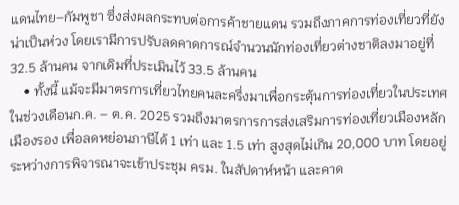แดนไทย–กัมพูชา ซึ่งส่งผลกระทบต่อการค้าชายแดน รวมถึงภาคการท่องเที่ยวที่ยังน่าเป็นห่วง โดยเรามีการปรับลดคาดการณ์จำนวนนักท่องเที่ยวต่างชาติลงมาอยู่ที่ 32.5 ล้านคน จากเดิมที่ประเมินไว้ 33.5 ล้านคน
    • ทั้งนี้ แม้จะมีมาตรการเที่ยวไทยคนละครึ่งมาเพื่อกระตุ้นการท่องเที่ยวในประเทศในช่วงเดือนก.ค. – ต.ค. 2025 รวมถึงมาตรการการส่งเสริมการท่องเที่ยวเมืองหลัก เมืองรอง เพื่อลดหย่อนภาษีได้ 1 เท่า และ 1.5 เท่า สูงสุดไม่เกิน 20,000 บาท โดยอยู่ระหว่างการพิจารณาจะเข้าประชุม ครม. ในสัปดาห์หน้า และคาด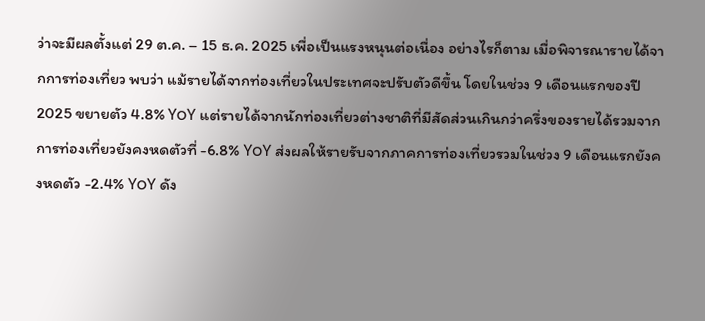ว่าจะมีผลตั้งแต่ 29 ต.ค. – 15 ธ.ค. 2025 เพื่อเป็นแรงหนุนต่อเนื่อง อย่างไรก็ตาม เมื่อพิจารณารายได้จากการท่องเที่ยว พบว่า แม้รายได้จากท่องเที่ยวในประเทศจะปรับตัวดีขึ้น โดยในช่วง 9 เดือนแรกของปี 2025 ขยายตัว 4.8% YoY แต่รายได้จากนักท่องเที่ยวต่างชาติที่มีสัดส่วนเกินกว่าครึ่งของรายได้รวมจากการท่องเที่ยวยังคงหดตัวที่ -6.8% YoY ส่งผลให้รายรับจากภาคการท่องเที่ยวรวมในช่วง 9 เดือนแรกยังคงหดตัว -2.4% YoY ดัง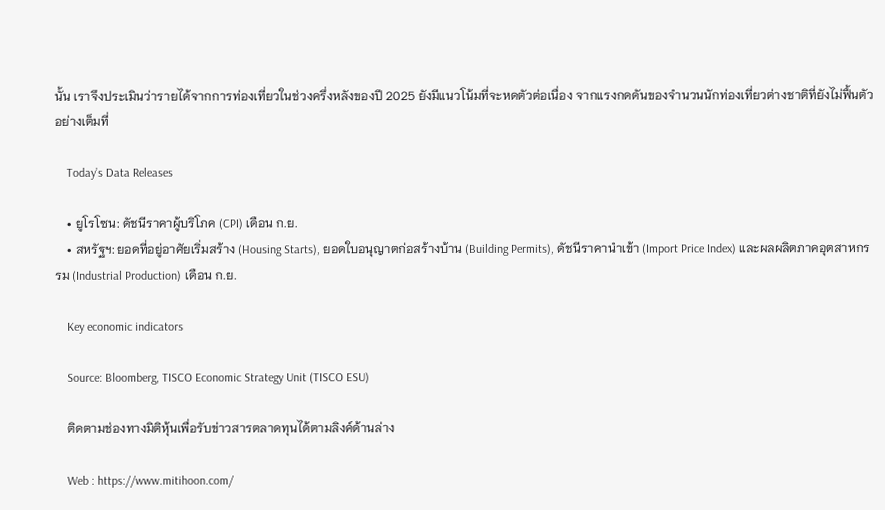นั้น เราจึงประเมินว่ารายได้จากการท่องเที่ยวในช่วงครึ่งหลังของปี 2025 ยังมีแนวโน้มที่จะหดตัวต่อเนื่อง จากแรงกดดันของจำนวนนักท่องเที่ยวต่างชาติที่ยังไม่ฟื้นตัวอย่างเต็มที่

    Today’s Data Releases

    • ยูโรโซน: ดัชนีราคาผู้บริโภค (CPI) เดือน ก.ย.
    • สหรัฐฯ: ยอดที่อยู่อาศัยเริ่มสร้าง (Housing Starts), ยอดใบอนุญาตก่อสร้างบ้าน (Building Permits), ดัชนีราคานำเข้า (Import Price Index) และผลผลิตภาคอุตสาหกรรม (Industrial Production) เดือน ก.ย.

    Key economic indicators

    Source: Bloomberg, TISCO Economic Strategy Unit (TISCO ESU)

    ติดตามช่องทางมิติหุ้นเพื่อรับข่าวสารตลาดทุนได้ตามลิงค์ด้านล่าง

    Web : https://www.mitihoon.com/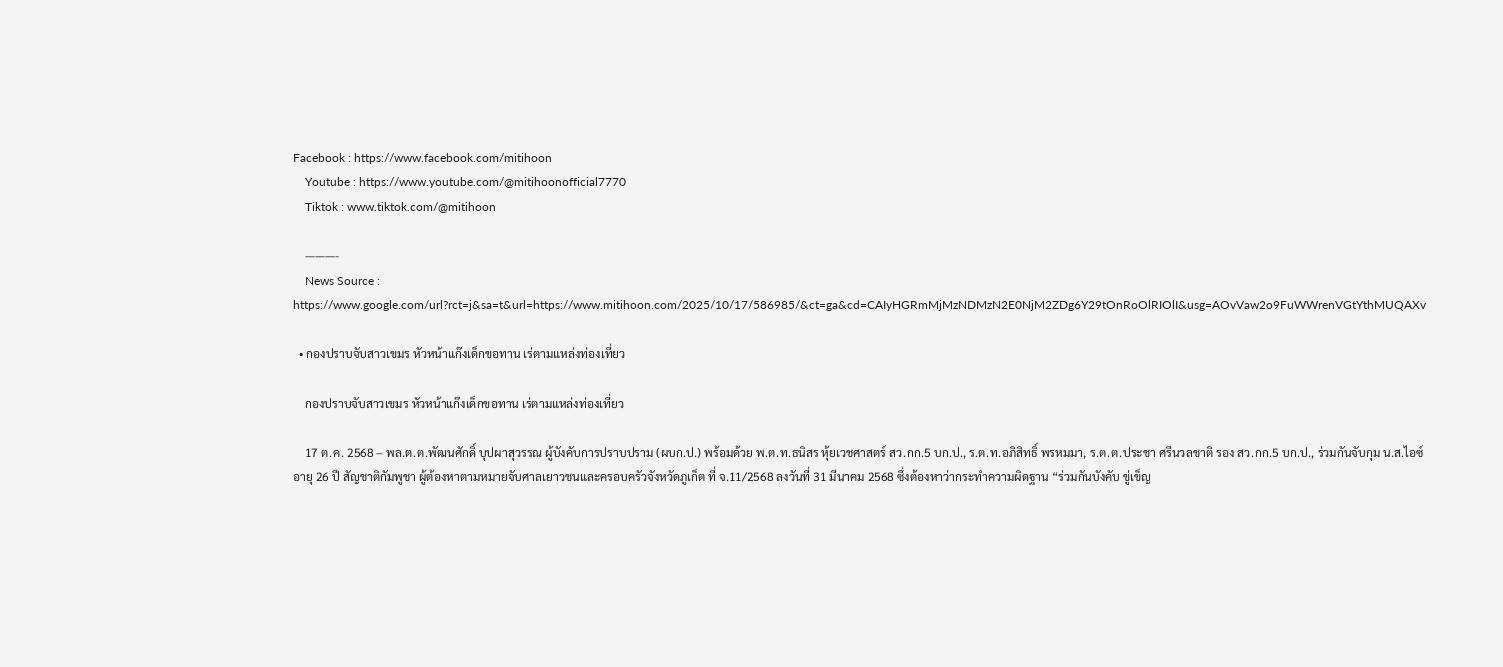Facebook : https://www.facebook.com/mitihoon
    Youtube : https://www.youtube.com/@mitihoonofficial7770
    Tiktok : www.tiktok.com/@mitihoon

    ———-
    News Source : https://www.google.com/url?rct=j&sa=t&url=https://www.mitihoon.com/2025/10/17/586985/&ct=ga&cd=CAIyHGRmMjMzNDMzN2E0NjM2ZDg6Y29tOnRoOlRIOlI&usg=AOvVaw2o9FuWWrenVGtYthMUQAXv

  • กองปราบจับสาวเขมร หัวหน้าแก๊งเด็กขอทาน เร่ตามแหล่งท่องเที่ยว

    กองปราบจับสาวเขมร หัวหน้าแก๊งเด็กขอทาน เร่ตามแหล่งท่องเที่ยว

    17 ต.ค. 2568 – พล.ต.ต.พัฒนศักดิ์ บุปผาสุวรรณ ผู้บังคับการปราบปราม (ผบก.ป.) พร้อมด้วย พ.ต.ท.ธนิสร หุ้ยเวชศาสตร์ สว.กก.5 บก.ป., ร.ต.ท.อภิสิทธิ์ พรหมมา, ร.ต.ต.ประชา ศรีนวลชาติ รอง สว.กก.5 บก.ป., ร่วมกันจับกุม น.ส.ไอซ์ อายุ 26 ปี สัญชาติกัมพูชา ผู้ต้องหาตามหมายจับศาลเยาวชนและครอบครัวจังหวัดภูเก็ต ที่ จ.11/2568 ลงวันที่ 31 มีนาคม 2568 ซึ่งต้องหาว่ากระทำความผิดฐาน “ร่วมกันบังคับ ขู่เข็ญ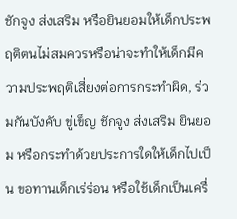ชักจูง ส่งเสริม หรือยินยอมให้เด็กประพฤติตนไม่สมควรหรือน่าจะทำให้เด็กมีความประพฤติเสี่ยงต่อการกระทำผิด, ร่วมกันบังคับ ขู่เข็ญ ชักจูง ส่งเสริม ยินยอม หรือกระทำด้วยประการใดให้เด็กไปเป็น ขอทานเด็กเร่ร่อน หรือใช้เด็กเป็นเครื่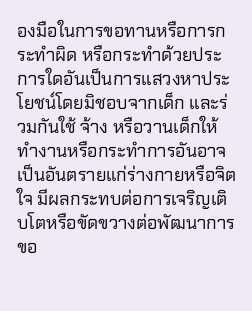องมือในการขอทานหรือการกระทำผิด หรือกระทำด้วยประการใดอันเป็นการแสวงหาประโยชน์โดยมิชอบจากเด็ก และร่วมกันใช้ จ้าง หรือวานเด็กให้ทำงานหรือกระทำการอันอาจเป็นอันตรายแก่ร่างกายหรือจิตใจ มีผลกระทบต่อการเจริญเติบโตหรือขัดขวางต่อพัฒนาการขอ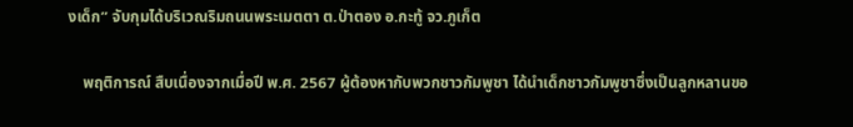งเด็ก” จับกุมได้บริเวณริมถนนพระเมตตา ต.ป่าตอง อ.กะทู้ จว.ภูเก็ต

    พฤติการณ์ สืบเนื่องจากเมื่อปี พ.ศ. 2567 ผู้ต้องหากับพวกชาวกัมพูชา ได้นำเด็กชาวกัมพูชาซึ่งเป็นลูกหลานขอ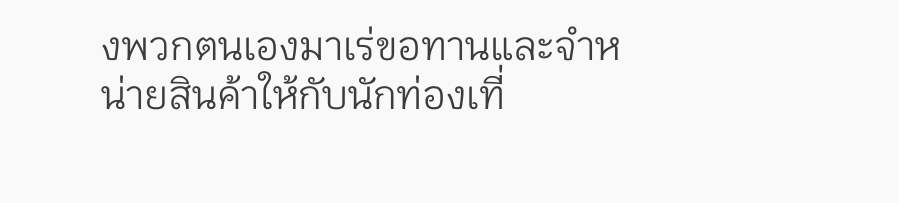งพวกตนเองมาเร่ขอทานและจำหน่ายสินค้าให้กับนักท่องเที่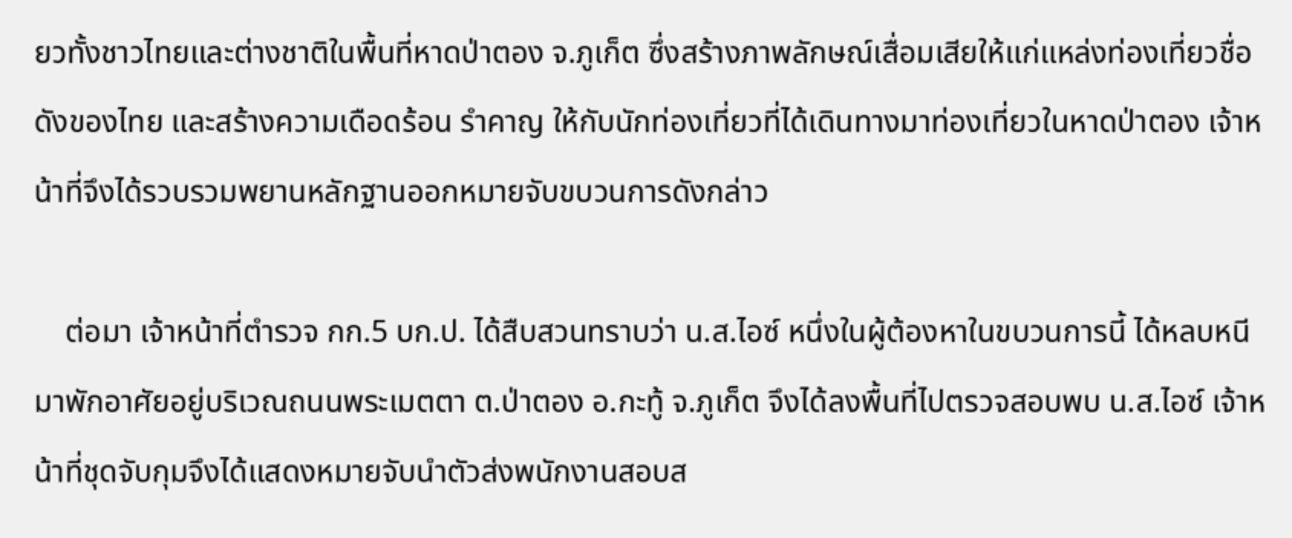ยวทั้งชาวไทยและต่างชาติในพื้นที่หาดป่าตอง จ.ภูเก็ต ซึ่งสร้างภาพลักษณ์เสื่อมเสียให้แก่แหล่งท่องเที่ยวชื่อดังของไทย และสร้างความเดือดร้อน รำคาญ ให้กับนักท่องเที่ยวที่ได้เดินทางมาท่องเที่ยวในหาดป่าตอง เจ้าหน้าที่จึงได้รวบรวมพยานหลักฐานออกหมายจับขบวนการดังกล่าว

    ต่อมา เจ้าหน้าที่ตำรวจ กก.5 บก.ป. ได้สืบสวนทราบว่า น.ส.ไอซ์ หนึ่งในผู้ต้องหาในขบวนการนี้ ได้หลบหนีมาพักอาศัยอยู่บริเวณถนนพระเมตตา ต.ป่าตอง อ.กะทู้ จ.ภูเก็ต จึงได้ลงพื้นที่ไปตรวจสอบพบ น.ส.ไอซ์ เจ้าหน้าที่ชุดจับกุมจึงได้แสดงหมายจับนำตัวส่งพนักงานสอบส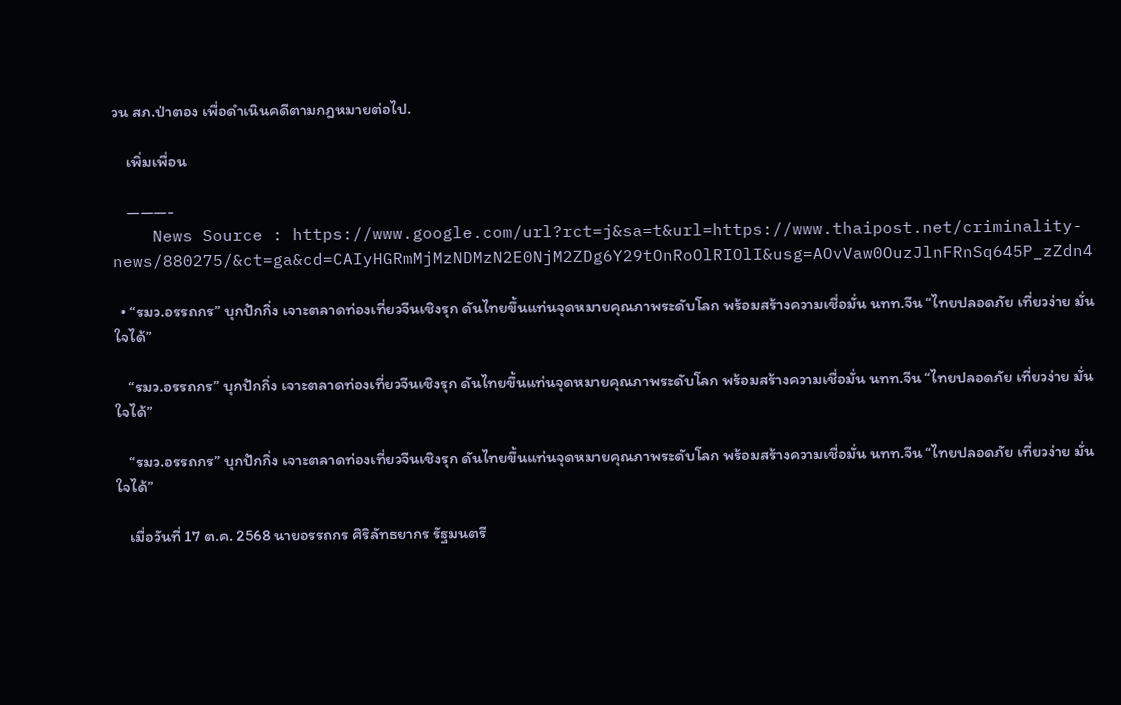วน สภ.ป่าตอง เพื่อดำเนินคดีตามกฎหมายต่อไป.

    เพิ่มเพื่อน

    ———-
    News Source : https://www.google.com/url?rct=j&sa=t&url=https://www.thaipost.net/criminality-news/880275/&ct=ga&cd=CAIyHGRmMjMzNDMzN2E0NjM2ZDg6Y29tOnRoOlRIOlI&usg=AOvVaw0OuzJlnFRnSq645P_zZdn4

  • “รมว.อรรถกร” บุกปักกิ่ง เจาะตลาดท่องเที่ยวจีนเชิงรุก ดันไทยขึ้นแท่นจุดหมายคุณภาพระดับโลก พร้อมสร้างความเชื่อมั่น นทท.จีน “ไทยปลอดภัย เที่ยวง่าย มั่นใจได้”

    “รมว.อรรถกร” บุกปักกิ่ง เจาะตลาดท่องเที่ยวจีนเชิงรุก ดันไทยขึ้นแท่นจุดหมายคุณภาพระดับโลก พร้อมสร้างความเชื่อมั่น นทท.จีน “ไทยปลอดภัย เที่ยวง่าย มั่นใจได้”

    “รมว.อรรถกร” บุกปักกิ่ง เจาะตลาดท่องเที่ยวจีนเชิงรุก ดันไทยขึ้นแท่นจุดหมายคุณภาพระดับโลก พร้อมสร้างความเชื่อมั่น นทท.จีน “ไทยปลอดภัย เที่ยวง่าย มั่นใจได้”

    เมื่อวันที่ 17 ต.ค. 2568 นายอรรถกร ศิริลัทธยากร รัฐมนตรี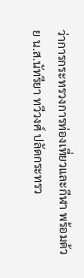ว่าการกระทรวงการท่องเที่ยวและกีฬา พร้อมด้วย น.ส.นัทรียา ทวีวงศ์ ปลัดกระทรว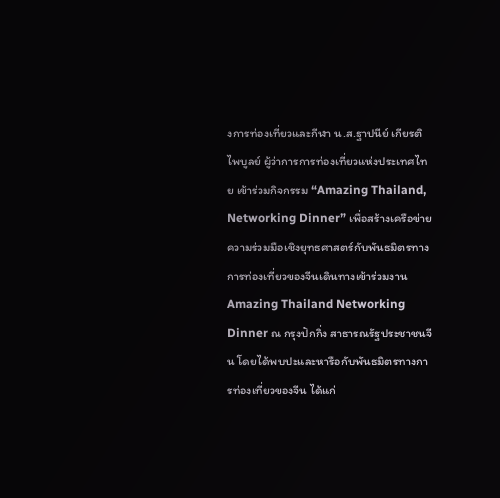งการท่องเที่ยวและกีฬา น.ส.ฐาปนีย์ เกียรติไพบูลย์ ผู้ว่าการการท่องเที่ยวแห่งประเทศไทย เข้าร่วมกิจกรรม “Amazing Thailand, Networking Dinner” เพื่อสร้างเครือข่ายความร่วมมือเชิงยุทธศาสตร์กับพันธมิตรทางการท่องเที่ยวของจีนเดินทางเข้าร่วมงาน Amazing Thailand Networking Dinner ณ กรุงปักกิ่ง สาธารณรัฐประชาชนจีน โดยได้พบปะและหารือกับพันธมิตรทางการท่องเที่ยวของจีน ได้แก่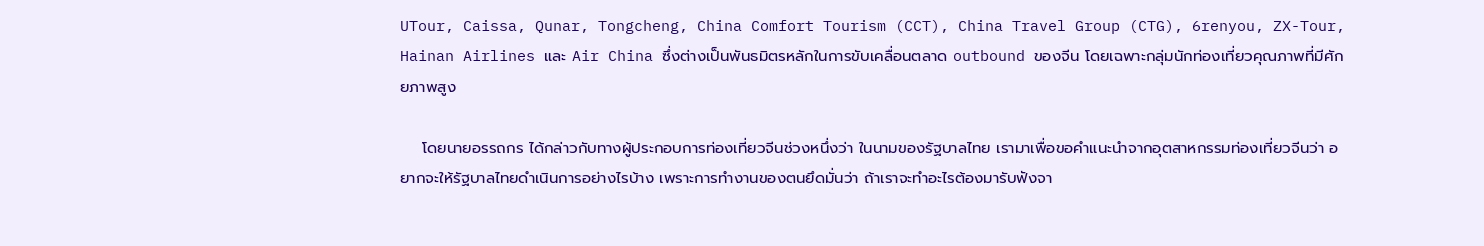UTour, Caissa, Qunar, Tongcheng, China Comfort Tourism (CCT), China Travel Group (CTG), 6renyou, ZX-Tour, Hainan Airlines และ Air China ซึ่งต่างเป็นพันธมิตรหลักในการขับเคลื่อนตลาด outbound ของจีน โดยเฉพาะกลุ่มนักท่องเที่ยวคุณภาพที่มีศักยภาพสูง

    โดยนายอรรถกร ได้กล่าวกับทางผู้ประกอบการท่องเที่ยวจีนช่วงหนึ่งว่า ในนามของรัฐบาลไทย เรามาเพื่อขอคำแนะนำจากอุตสาหกรรมท่องเที่ยวจีนว่า อยากจะให้รัฐบาลไทยดำเนินการอย่างไรบ้าง เพราะการทำงานของตนยึดมั่นว่า ถ้าเราจะทำอะไรต้องมารับฟังจา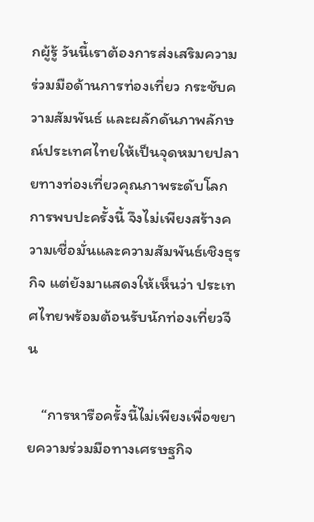กผู้รู้ วันนี้เราต้องการส่งเสริมความร่วมมือด้านการท่องเที่ยว กระชับความสัมพันธ์ และผลักดันภาพลักษณ์ประเทศไทยให้เป็นจุดหมายปลายทางท่องเที่ยวคุณภาพระดับโลก การพบปะครั้งนี้ จึงไม่เพียงสร้างความเชื่อมั่นและความสัมพันธ์เชิงธุรกิจ แต่ยังมาแสดงให้เห็นว่า ประเทศไทยพร้อมต้อนรับนักท่องเที่ยวจีน

    “การหารือครั้งนี้ไม่เพียงเพื่อขยายความร่วมมือทางเศรษฐกิจ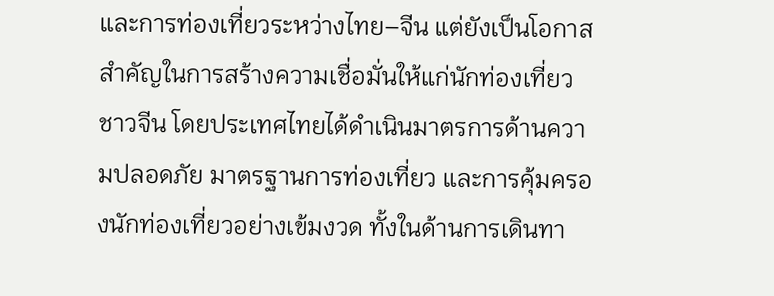และการท่องเที่ยวระหว่างไทย–จีน แต่ยังเป็นโอกาสสำคัญในการสร้างความเชื่อมั่นให้แก่นักท่องเที่ยวชาวจีน โดยประเทศไทยได้ดำเนินมาตรการด้านความปลอดภัย มาตรฐานการท่องเที่ยว และการคุ้มครองนักท่องเที่ยวอย่างเข้มงวด ทั้งในด้านการเดินทา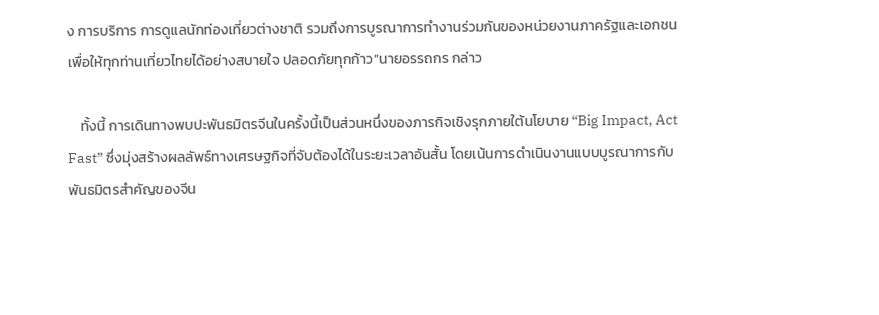ง การบริการ การดูแลนักท่องเที่ยวต่างชาติ รวมถึงการบูรณาการทำงานร่วมกันของหน่วยงานภาครัฐและเอกชน เพื่อให้ทุกท่านเที่ยวไทยได้อย่างสบายใจ ปลอดภัยทุกก้าว”นายอรรถกร กล่าว

    ทั้งนี้ การเดินทางพบปะพันธมิตรจีนในครั้งนี้เป็นส่วนหนึ่งของภารกิจเชิงรุกภายใต้นโยบาย “Big Impact, Act Fast” ซึ่งมุ่งสร้างผลลัพธ์ทางเศรษฐกิจที่จับต้องได้ในระยะเวลาอันสั้น โดยเน้นการดำเนินงานแบบบูรณาการกับพันธมิตรสำคัญของจีน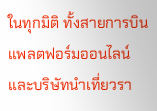ในทุกมิติ ทั้งสายการบิน แพลตฟอร์มออนไลน์ และบริษัทนำเที่ยวรา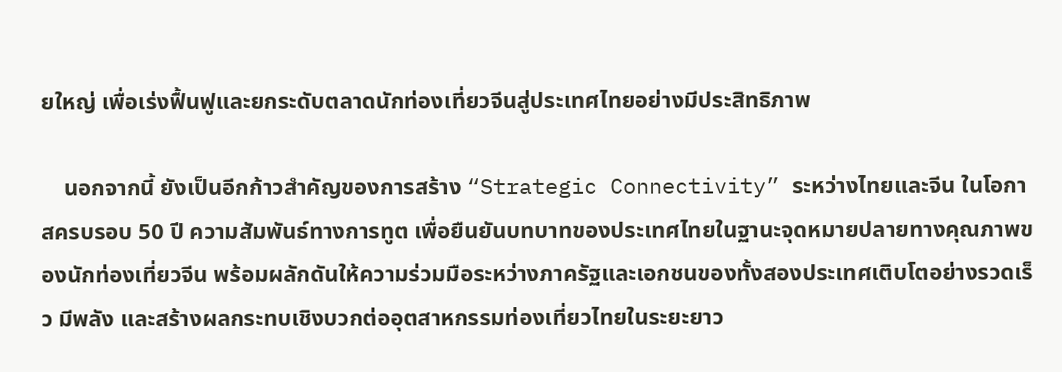ยใหญ่ เพื่อเร่งฟื้นฟูและยกระดับตลาดนักท่องเที่ยวจีนสู่ประเทศไทยอย่างมีประสิทธิภาพ

    นอกจากนี้ ยังเป็นอีกก้าวสำคัญของการสร้าง “Strategic Connectivity” ระหว่างไทยและจีน ในโอกาสครบรอบ 50 ปี ความสัมพันธ์ทางการทูต เพื่อยืนยันบทบาทของประเทศไทยในฐานะจุดหมายปลายทางคุณภาพของนักท่องเที่ยวจีน พร้อมผลักดันให้ความร่วมมือระหว่างภาครัฐและเอกชนของทั้งสองประเทศเติบโตอย่างรวดเร็ว มีพลัง และสร้างผลกระทบเชิงบวกต่ออุตสาหกรรมท่องเที่ยวไทยในระยะยาว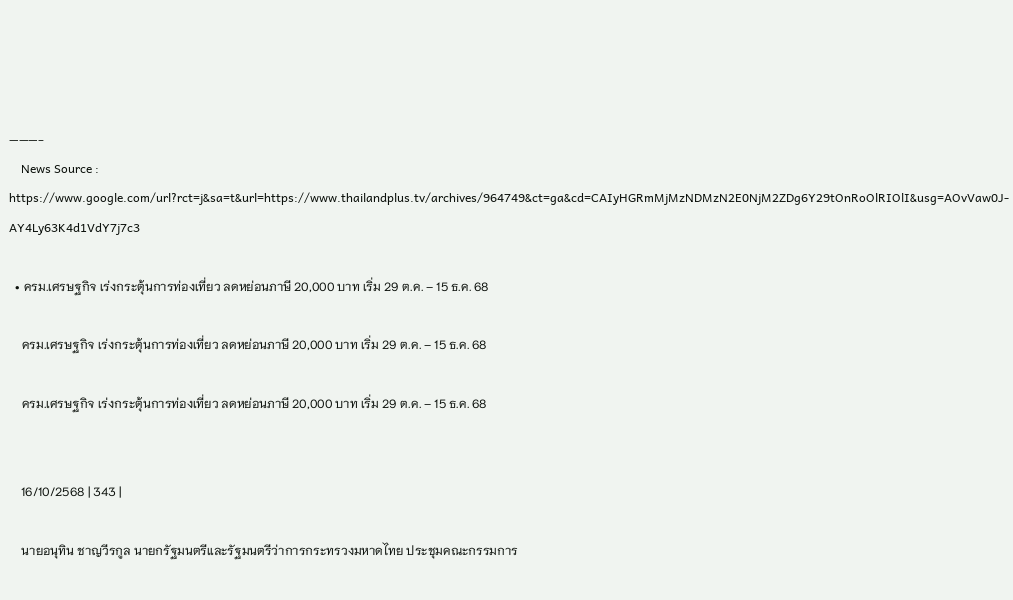———-
    News Source : https://www.google.com/url?rct=j&sa=t&url=https://www.thailandplus.tv/archives/964749&ct=ga&cd=CAIyHGRmMjMzNDMzN2E0NjM2ZDg6Y29tOnRoOlRIOlI&usg=AOvVaw0J-AY4Ly63K4d1VdY7j7c3

  • ครม.เศรษฐกิจ เร่งกระตุ้นการท่องเที่ยว ลดหย่อนภาษี 20,000 บาท เริ่ม 29 ต.ค. – 15 ธ.ค. 68

    ครม.เศรษฐกิจ เร่งกระตุ้นการท่องเที่ยว ลดหย่อนภาษี 20,000 บาท เริ่ม 29 ต.ค. – 15 ธ.ค. 68

    ครม.เศรษฐกิจ เร่งกระตุ้นการท่องเที่ยว ลดหย่อนภาษี 20,000 บาท เริ่ม 29 ต.ค. – 15 ธ.ค. 68


    16/10/2568 | 343 |

    นายอนุทิน ชาญวีรกูล นายกรัฐมนตรีและรัฐมนตรีว่าการกระทรวงมหาดไทย ประชุมคณะกรรมการ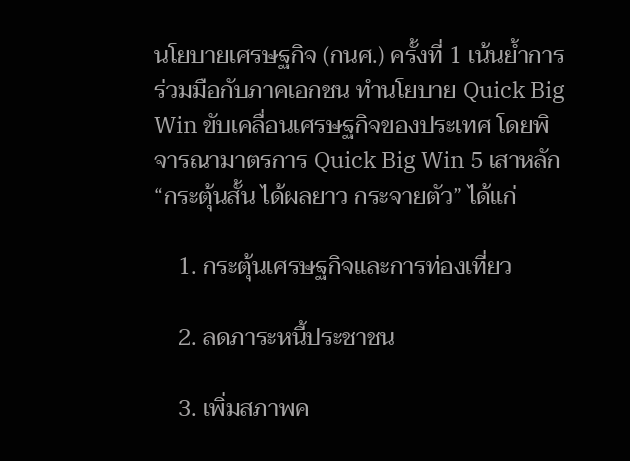นโยบายเศรษฐกิจ (กนศ.) ครั้งที่ 1 เน้นย้ำการร่วมมือกับภาคเอกชน ทำนโยบาย Quick Big Win ขับเคลื่อนเศรษฐกิจของประเทศ โดยพิจารณามาตรการ Quick Big Win 5 เสาหลัก “กระตุ้นสั้น ได้ผลยาว กระจายตัว” ได้แก่

    1. กระตุ้นเศรษฐกิจและการท่องเที่ยว

    2. ลดภาระหนี้ประชาชน

    3. เพิ่มสภาพค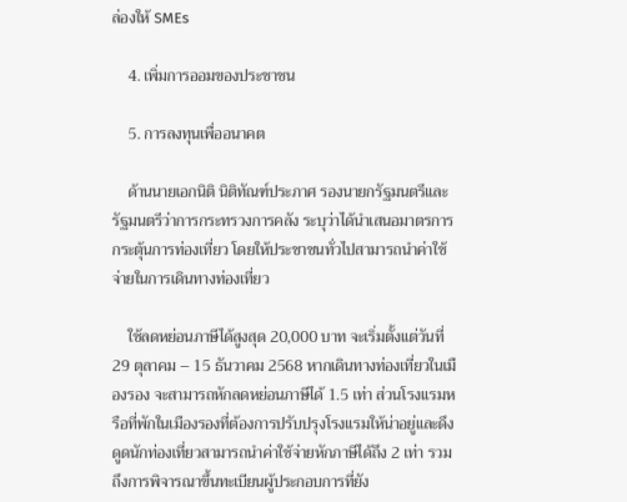ล่องให้ SMEs

    4. เพิ่มการออมของประชาชน

    5. การลงทุนเพื่ออนาคต

    ด้านนายเอกนิติ นิติทัณฑ์ประภาศ รองนายกรัฐมนตรีและรัฐมนตรีว่าการกระทรวงการคลัง ระบุว่าได้นำเสนอมาตรการกระตุ้นการท่องเที่ยว โดยให้ประชาชนทั่วไปสามารถนำค่าใช้จ่ายในการเดินทางท่องเที่ยว

    ใช้ลดหย่อนภาษีได้สูงสุด 20,000 บาท จะเริ่มตั้งแต่วันที่ 29 ตุลาคม – 15 ธันวาคม 2568 หากเดินทางท่องเที่ยวในเมืองรอง จะสามารถหักลดหย่อนภาษีได้ 1.5 เท่า ส่วนโรงแรมหรือที่พักในเมืองรองที่ต้องการปรับปรุงโรงแรมให้น่าอยู่และดึงดูดนักท่องเที่ยวสามารถนำค่าใช้จ่ายหักภาษีได้ถึง 2 เท่า รวมถึงการพิจารณาขึ้นทะเบียนผู้ประกอบการที่ยัง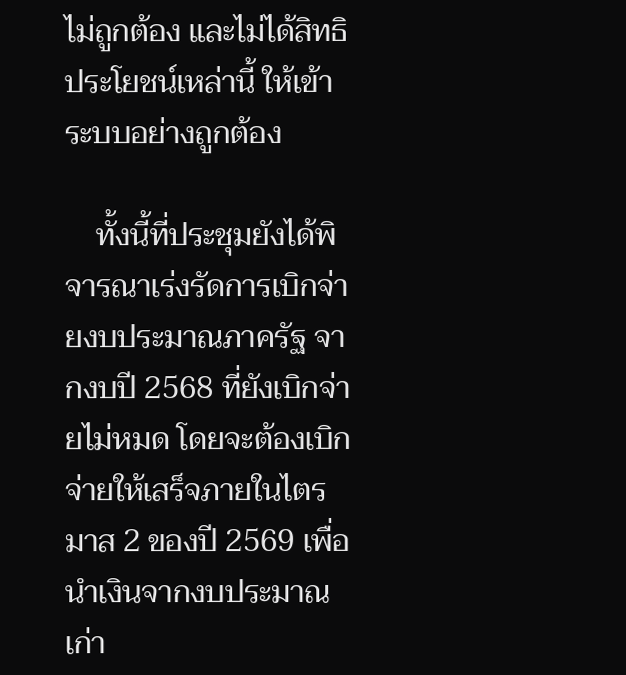ไม่ถูกต้อง และไม่ได้สิทธิประโยชน์เหล่านี้ ให้เข้าระบบอย่างถูกต้อง

    ทั้งนี้ที่ประชุมยังได้พิจารณาเร่งรัดการเบิกจ่ายงบประมาณภาครัฐ จากงบปี 2568 ที่ยังเบิกจ่ายไม่หมด โดยจะต้องเบิกจ่ายให้เสร็จภายในไตรมาส 2 ของปี 2569 เพื่อนำเงินจากงบประมาณเก่า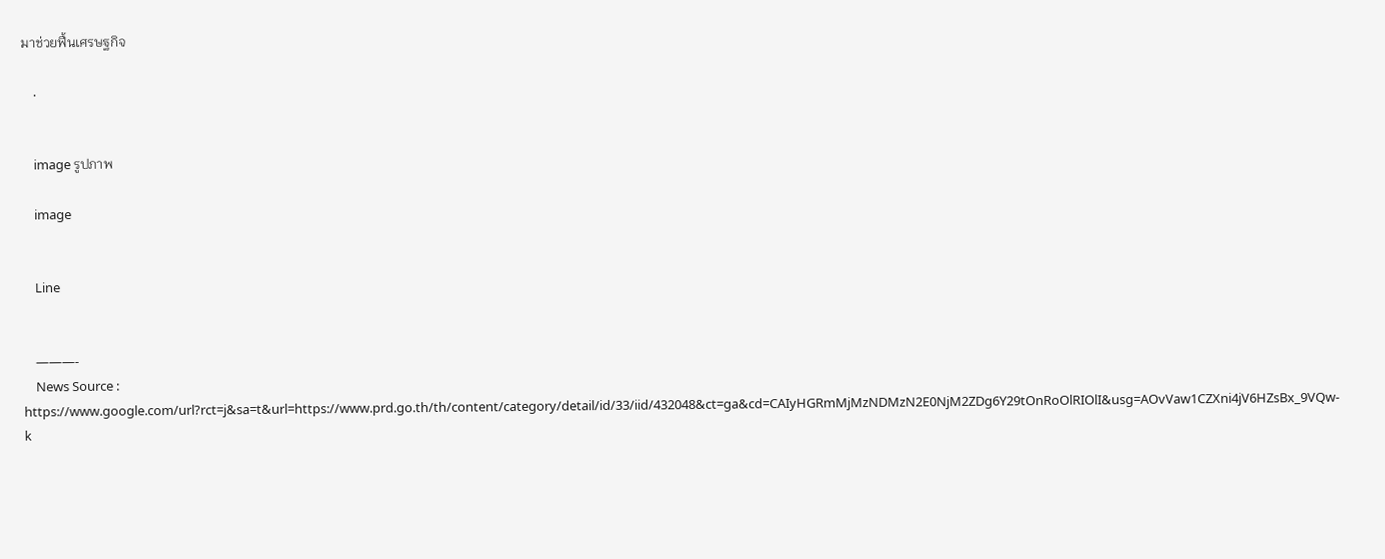มาช่วยฟื้นเศรษฐกิจ

    .


    image รูปภาพ

    image


    Line


    ———-
    News Source : https://www.google.com/url?rct=j&sa=t&url=https://www.prd.go.th/th/content/category/detail/id/33/iid/432048&ct=ga&cd=CAIyHGRmMjMzNDMzN2E0NjM2ZDg6Y29tOnRoOlRIOlI&usg=AOvVaw1CZXni4jV6HZsBx_9VQw-k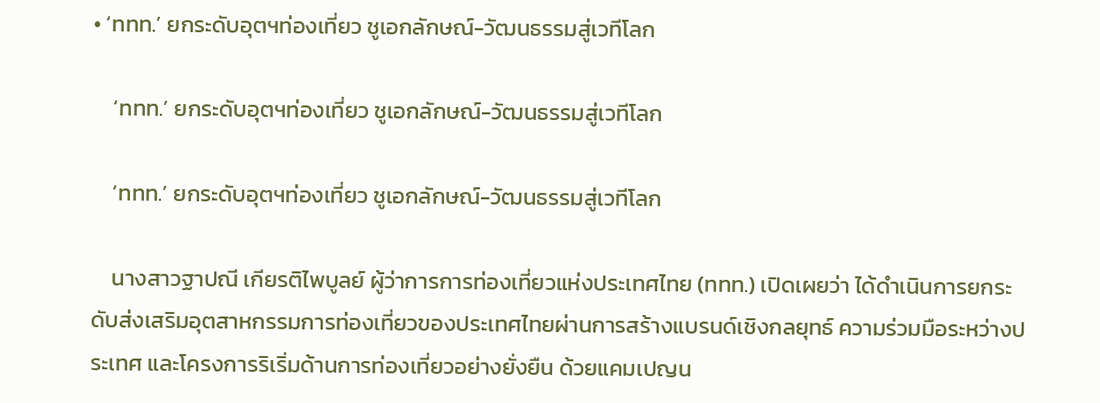• ‘ททท.’ ยกระดับอุตฯท่องเที่ยว ชูเอกลักษณ์-วัฒนธรรมสู่เวทีโลก

    ‘ททท.’ ยกระดับอุตฯท่องเที่ยว ชูเอกลักษณ์-วัฒนธรรมสู่เวทีโลก

    ‘ททท.’ ยกระดับอุตฯท่องเที่ยว ชูเอกลักษณ์-วัฒนธรรมสู่เวทีโลก

    นางสาวฐาปณี เกียรติไพบูลย์ ผู้ว่าการการท่องเที่ยวแห่งประเทศไทย (ททท.) เปิดเผยว่า ได้ดำเนินการยกระดับส่งเสริมอุตสาหกรรมการท่องเที่ยวของประเทศไทยผ่านการสร้างแบรนด์เชิงกลยุทธ์ ความร่วมมือระหว่างประเทศ และโครงการริเริ่มด้านการท่องเที่ยวอย่างยั่งยืน ด้วยแคมเปญน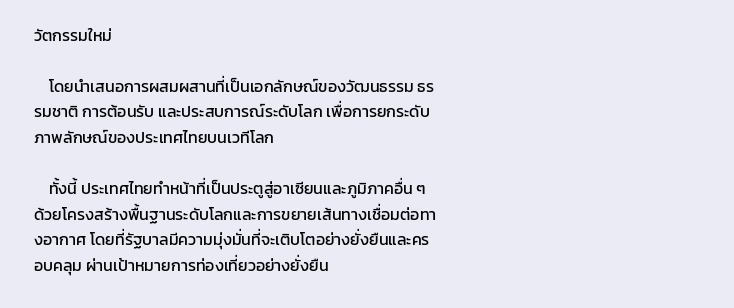วัตกรรมใหม่

    โดยนำเสนอการผสมผสานที่เป็นเอกลักษณ์ของวัฒนธรรม ธรรมชาติ การต้อนรับ และประสบการณ์ระดับโลก เพื่อการยกระดับภาพลักษณ์ของประเทศไทยบนเวทีโลก

    ทั้งนี้ ประเทศไทยทำหน้าที่เป็นประตูสู่อาเซียนและภูมิภาคอื่น ๆ ด้วยโครงสร้างพื้นฐานระดับโลกและการขยายเส้นทางเชื่อมต่อทางอากาศ โดยที่รัฐบาลมีความมุ่งมั่นที่จะเติบโตอย่างยั่งยืนและครอบคลุม ผ่านเป้าหมายการท่องเที่ยวอย่างยั่งยืน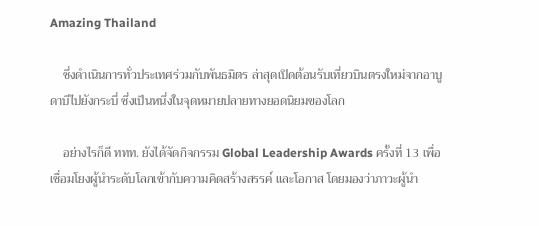Amazing Thailand

    ซึ่งดำเนินการทั่วประเทศร่วมกับพันธมิตร ล่าสุดเปิดต้อนรับเที่ยวบินตรงใหม่จากอาบูดาบีไปยังกระบี่ ซึ่งเป็นหนึ่งในจุดหมายปลายทางยอดนิยมของโลก

    อย่างไรก็ดี ททท. ยังได้จัดกิจกรรม Global Leadership Awards ครั้งที่ 13 เพื่อเชื่อมโยงผู้นำระดับโลกเข้ากับความคิดสร้างสรรค์ และโอกาส โดยมองว่าภาวะผู้นำ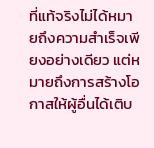ที่แท้จริงไม่ได้หมายถึงความสำเร็จเพียงอย่างเดียว แต่หมายถึงการสร้างโอกาสให้ผู้อื่นได้เติบ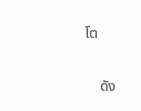โต

    ดัง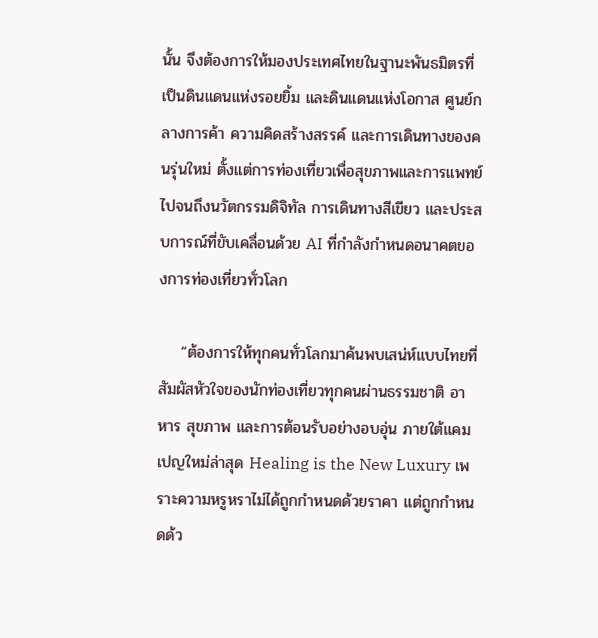นั้น จึงต้องการให้มองประเทศไทยในฐานะพันธมิตรที่เป็นดินแดนแห่งรอยยิ้ม และดินแดนแห่งโอกาส ศูนย์กลางการค้า ความคิดสร้างสรรค์ และการเดินทางของคนรุ่นใหม่ ตั้งแต่การท่องเที่ยวเพื่อสุขภาพและการแพทย์ไปจนถึงนวัตกรรมดิจิทัล การเดินทางสีเขียว และประสบการณ์ที่ขับเคลื่อนด้วย AI ที่กำลังกำหนดอนาคตของการท่องเที่ยวทั่วโลก

    “ต้องการให้ทุกคนทั่วโลกมาค้นพบเสน่ห์แบบไทยที่สัมผัสหัวใจของนักท่องเที่ยวทุกคนผ่านธรรมชาติ อาหาร สุขภาพ และการต้อนรับอย่างอบอุ่น ภายใต้แคมเปญใหม่ล่าสุด Healing is the New Luxury เพราะความหรูหราไม่ได้ถูกกำหนดด้วยราคา แต่ถูกกำหนดด้ว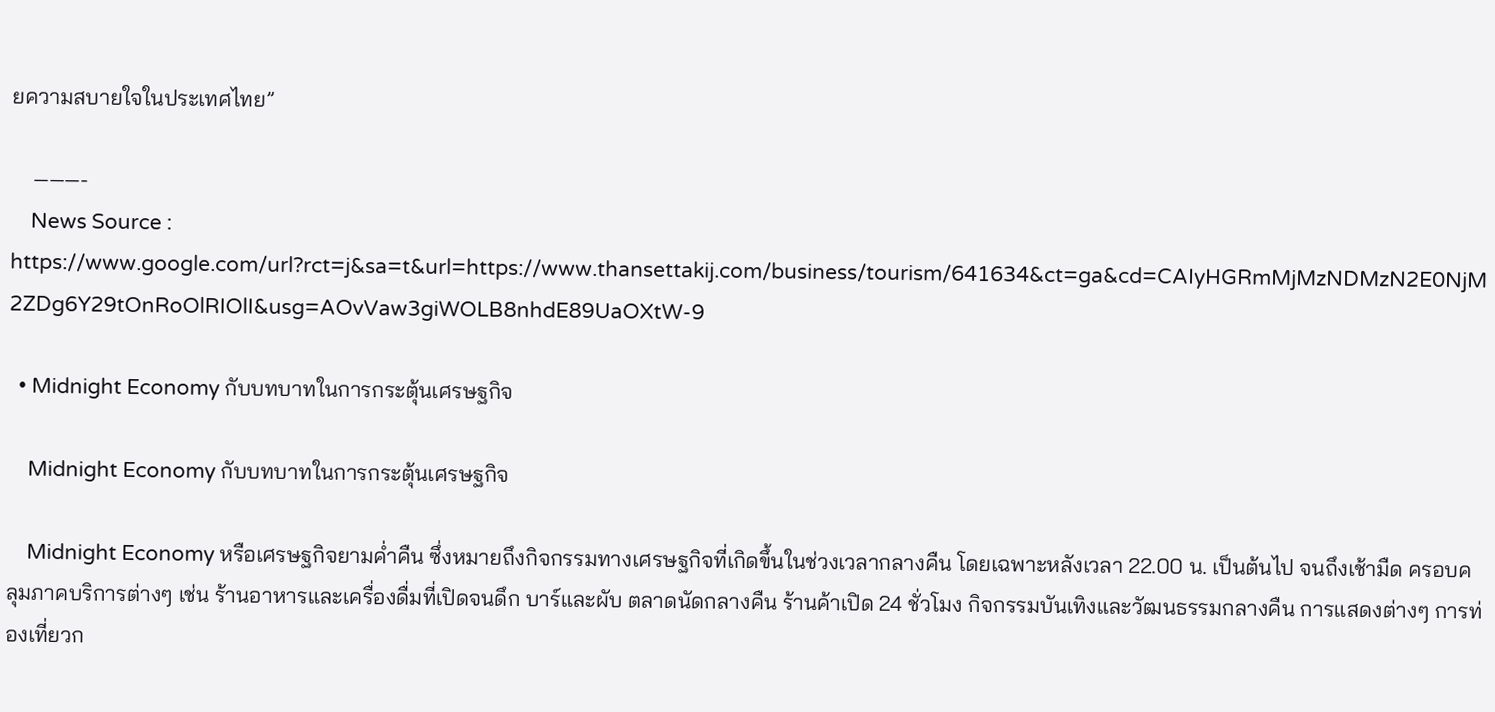ยความสบายใจในประเทศไทย”

    ———-
    News Source : https://www.google.com/url?rct=j&sa=t&url=https://www.thansettakij.com/business/tourism/641634&ct=ga&cd=CAIyHGRmMjMzNDMzN2E0NjM2ZDg6Y29tOnRoOlRIOlI&usg=AOvVaw3giWOLB8nhdE89UaOXtW-9

  • Midnight Economy กับบทบาทในการกระตุ้นเศรษฐกิจ

    Midnight Economy กับบทบาทในการกระตุ้นเศรษฐกิจ

    Midnight Economy หรือเศรษฐกิจยามค่ำคืน ซึ่งหมายถึงกิจกรรมทางเศรษฐกิจที่เกิดขึ้นในช่วงเวลากลางคืน โดยเฉพาะหลังเวลา 22.00 น. เป็นต้นไป จนถึงเช้ามืด ครอบคลุมภาคบริการต่างๆ เช่น ร้านอาหารและเครื่องดื่มที่เปิดจนดึก บาร์และผับ ตลาดนัดกลางคืน ร้านค้าเปิด 24 ชั่วโมง กิจกรรมบันเทิงและวัฒนธรรมกลางคืน การแสดงต่างๆ การท่องเที่ยวก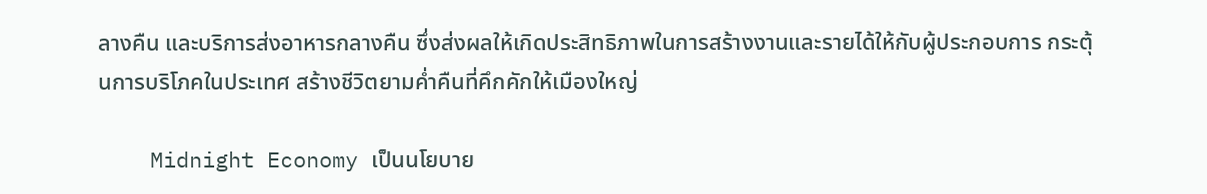ลางคืน และบริการส่งอาหารกลางคืน ซึ่งส่งผลให้เกิดประสิทธิภาพในการสร้างงานและรายได้ให้กับผู้ประกอบการ กระตุ้นการบริโภคในประเทศ สร้างชีวิตยามค่ำคืนที่คึกคักให้เมืองใหญ่

    Midnight Economy เป็นนโยบาย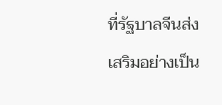ที่รัฐบาลจีนส่งเสริมอย่างเป็น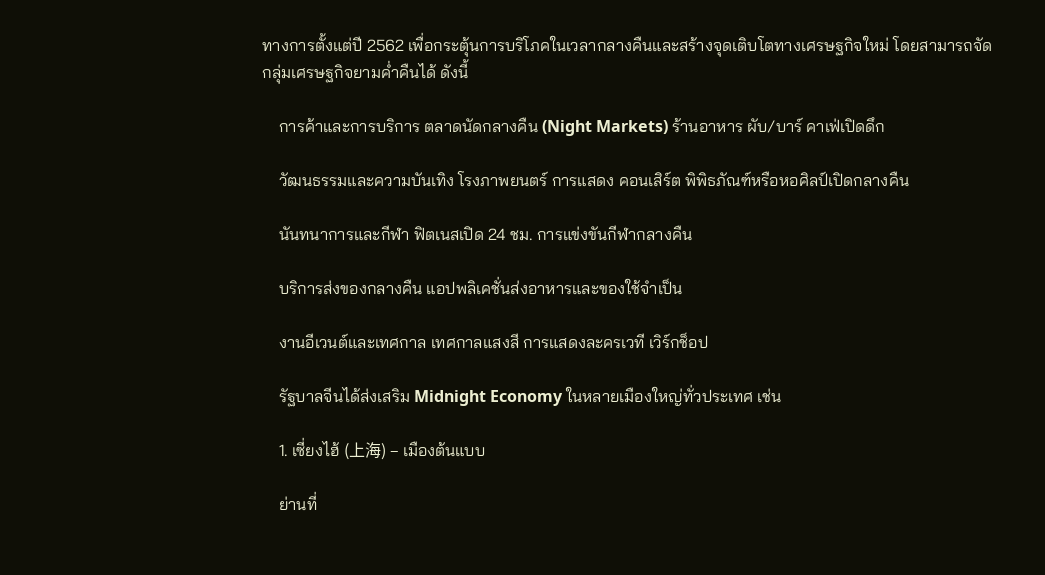ทางการตั้งแต่ปี 2562 เพื่อกระตุ้นการบริโภคในเวลากลางคืนและสร้างจุดเติบโตทางเศรษฐกิจใหม่ โดยสามารถจัดกลุ่มเศรษฐกิจยามค่ำคืนได้ ดังนี้

    การค้าและการบริการ ตลาดนัดกลางคืน (Night Markets) ร้านอาหาร ผับ/บาร์ คาเฟ่เปิดดึก

    วัฒนธรรมและความบันเทิง โรงภาพยนตร์ การแสดง คอนเสิร์ต พิพิธภัณฑ์หรือหอศิลป์เปิดกลางคืน

    นันทนาการและกีฬา ฟิตเนสเปิด 24 ชม. การแข่งขันกีฬากลางคืน

    บริการส่งของกลางคืน แอปพลิเคชั่นส่งอาหารและของใช้จำเป็น

    งานอีเวนต์และเทศกาล เทศกาลแสงสี การแสดงละครเวที เวิร์กช็อป

    รัฐบาลจีนได้ส่งเสริม Midnight Economy ในหลายเมืองใหญ่ทั่วประเทศ เช่น

    1. เซี่ยงไฮ้ (上海) – เมืองต้นแบบ

    ย่านที่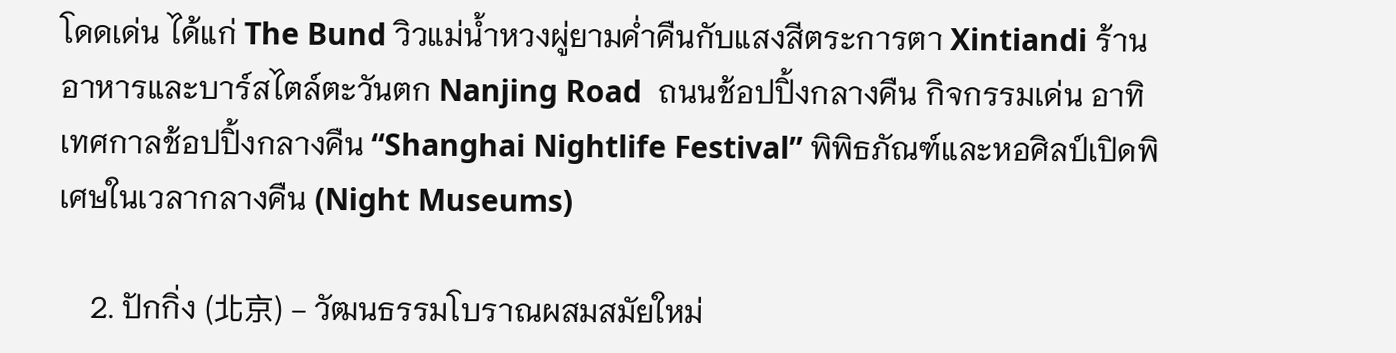โดดเด่น ได้แก่ The Bund วิวแม่น้ำหวงผู่ยามค่ำคืนกับแสงสีตระการตา Xintiandi ร้านอาหารและบาร์สไตล์ตะวันตก Nanjing Road  ถนนช้อปปิ้งกลางคืน กิจกรรมเด่น อาทิ เทศกาลช้อปปิ้งกลางคืน “Shanghai Nightlife Festival” พิพิธภัณฑ์และหอศิลป์เปิดพิเศษในเวลากลางคืน (Night Museums)

    2. ปักกิ่ง (北京) – วัฒนธรรมโบราณผสมสมัยใหม่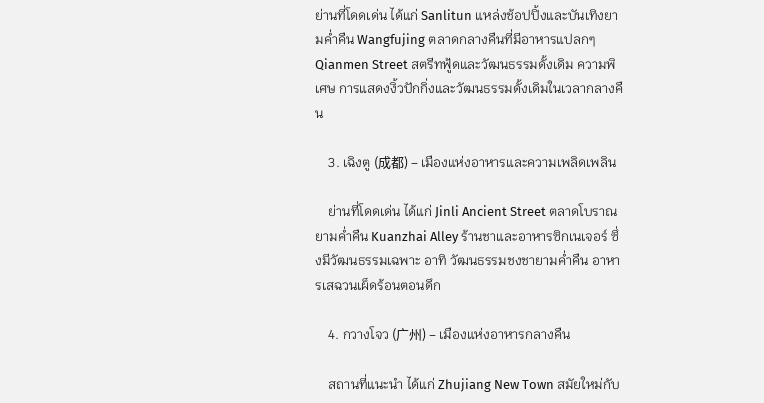ย่านที่โดดเด่น ได้แก่ Sanlitun แหล่งช้อปปิ้งและบันเทิงยามค่ำคืน Wangfujing ตลาดกลางคืนที่มีอาหารแปลกๆ Qianmen Street สตรีทฟู้ดและวัฒนธรรมดั้งเดิม ความพิเศษ การแสดงงิ้วปักกิ่งและวัฒนธรรมดั้งเดิมในเวลากลางคืน

    3. เฉิงตู (成都) – เมืองแห่งอาหารและความเพลิดเพลิน

    ย่านที่โดดเด่น ได้แก่ Jinli Ancient Street ตลาดโบราณยามค่ำคืน Kuanzhai Alley ร้านชาและอาหารซิกเนเจอร์ ซึ่งมีวัฒนธรรมเฉพาะ อาทิ วัฒนธรรมชงชายามค่ำคืน อาหารเสฉวนเผ็ดร้อนตอนดึก

    4. กวางโจว (广州) – เมืองแห่งอาหารกลางคืน

    สถานที่แนะนำ ได้แก่ Zhujiang New Town สมัยใหม่กับ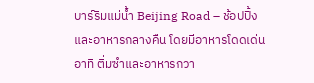บาร์ริมแม่น้ำ Beijing Road – ช้อปปิ้งและอาหารกลางคืน โดยมีอาหารโดดเด่น อาทิ ติ่มซำและอาหารกวา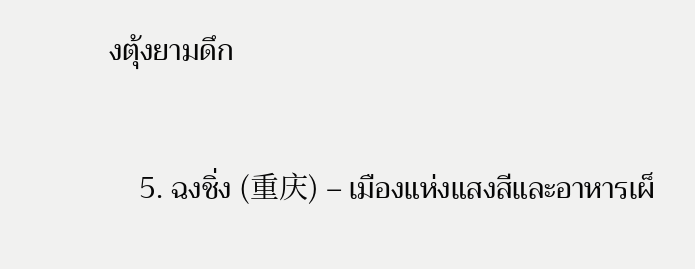งตุ้งยามดึก

    5. ฉงชิ่ง (重庆) – เมืองแห่งแสงสีและอาหารเผ็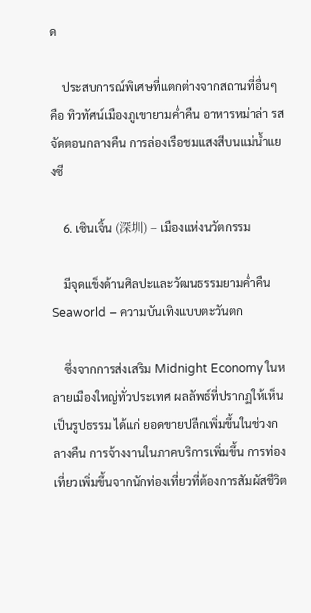ด

    ประสบการณ์พิเศษที่แตกต่างจากสถานที่อื่นๆ คือ ทิวทัศน์เมืองภูเขายามค่ำคืน อาหารหม่าล่า รสจัดตอนกลางคืน การล่องเรือชมแสงสีบนแม่น้ำแยงซี

    6. เซินเจิ้น (深圳) – เมืองแห่งนวัตกรรม

    มีจุดแข็งด้านศิลปะและวัฒนธรรมยามค่ำคืน Seaworld – ความบันเทิงแบบตะวันตก

    ซึ่งจากการส่งเสริม Midnight Economy ในหลายเมืองใหญ่ทั่วประเทศ ผลลัพธ์ที่ปรากฏให้เห็นเป็นรูปธรรม ได้แก่ ยอดขายปลีกเพิ่มขึ้นในช่วงกลางคืน การจ้างงานในภาคบริการเพิ่มขึ้น การท่องเที่ยวเพิ่มขึ้นจากนักท่องเที่ยวที่ต้องการสัมผัสชีวิต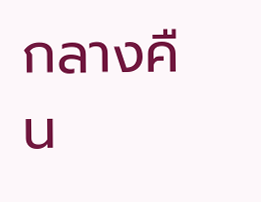กลางคืน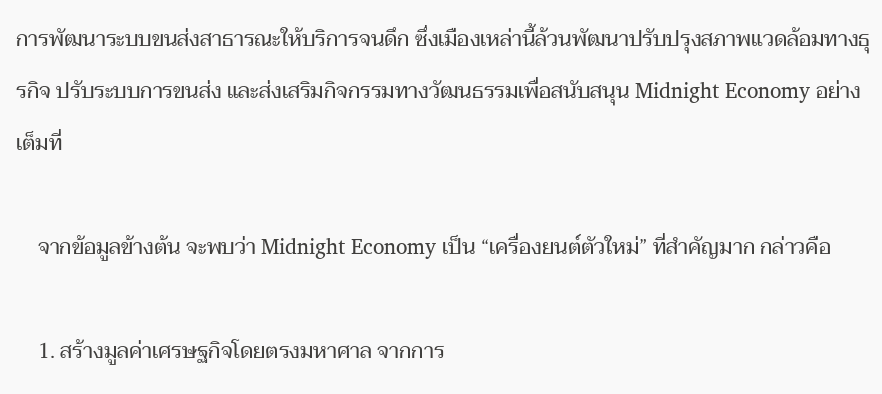การพัฒนาระบบขนส่งสาธารณะให้บริการจนดึก ซึ่งเมืองเหล่านี้ล้วนพัฒนาปรับปรุงสภาพแวดล้อมทางธุรกิจ ปรับระบบการขนส่ง และส่งเสริมกิจกรรมทางวัฒนธรรมเพื่อสนับสนุน Midnight Economy อย่างเต็มที่

    จากข้อมูลข้างต้น จะพบว่า Midnight Economy เป็น “เครื่องยนต์ตัวใหม่” ที่สำคัญมาก กล่าวคือ

    1. สร้างมูลค่าเศรษฐกิจโดยตรงมหาศาล จากการ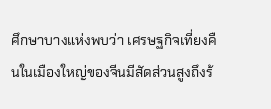ศึกษาบางแห่งพบว่า เศรษฐกิจเที่ยงคืนในเมืองใหญ่ของจีนมีสัดส่วนสูงถึงร้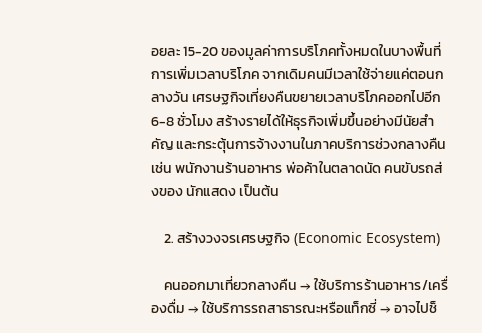อยละ 15-20 ของมูลค่าการบริโภคทั้งหมดในบางพื้นที่ การเพิ่มเวลาบริโภค จากเดิมคนมีเวลาใช้จ่ายแค่ตอนกลางวัน เศรษฐกิจเที่ยงคืนขยายเวลาบริโภคออกไปอีก 6-8 ชั่วโมง สร้างรายได้ให้ธุรกิจเพิ่มขึ้นอย่างมีนัยสำคัญ และกระตุ้นการจ้างงานในภาคบริการช่วงกลางคืน เช่น พนักงานร้านอาหาร พ่อค้าในตลาดนัด คนขับรถส่งของ นักแสดง เป็นต้น

    2. สร้างวงจรเศรษฐกิจ (Economic Ecosystem)

    คนออกมาเที่ยวกลางคืน → ใช้บริการร้านอาหาร/เครื่องดื่ม → ใช้บริการรถสาธารณะหรือแท็กซี่ → อาจไปช็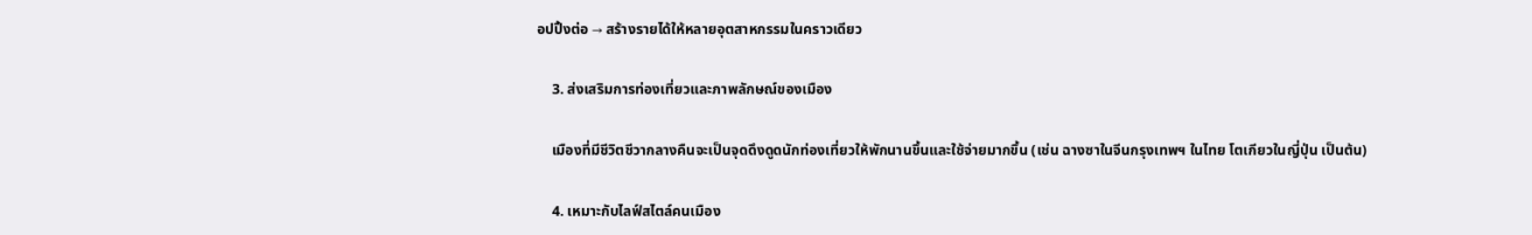อปปิ้งต่อ → สร้างรายได้ให้หลายอุตสาหกรรมในคราวเดียว

    3. ส่งเสริมการท่องเที่ยวและภาพลักษณ์ของเมือง

    เมืองที่มีชีวิตชีวากลางคืนจะเป็นจุดดึงดูดนักท่องเที่ยวให้พักนานขึ้นและใช้จ่ายมากขึ้น (เช่น ฉางซาในจีนกรุงเทพฯ ในไทย โตเกียวในญี่ปุ่น เป็นต้น)

    4. เหมาะกับไลฟ์สไตล์คนเมือง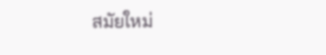สมัยใหม่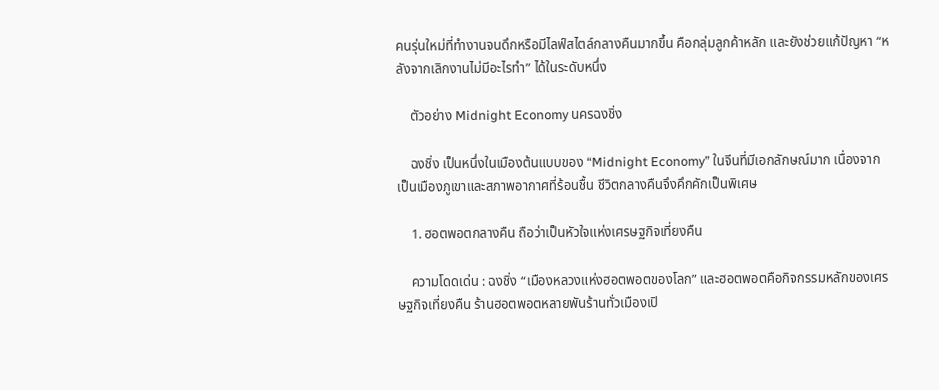คนรุ่นใหม่ที่ทำงานจนดึกหรือมีไลฟ์สไตล์กลางคืนมากขึ้น คือกลุ่มลูกค้าหลัก และยังช่วยแก้ปัญหา “หลังจากเลิกงานไม่มีอะไรทำ” ได้ในระดับหนึ่ง

    ตัวอย่าง Midnight Economy นครฉงชิ่ง

    ฉงชิ่ง เป็นหนึ่งในเมืองต้นแบบของ “Midnight Economy” ในจีนที่มีเอกลักษณ์มาก เนื่องจากเป็นเมืองภูเขาและสภาพอากาศที่ร้อนชื้น ชีวิตกลางคืนจึงคึกคักเป็นพิเศษ

    1. ฮอตพอตกลางคืน ถือว่าเป็นหัวใจแห่งเศรษฐกิจเที่ยงคืน

    ความโดดเด่น : ฉงชิ่ง “เมืองหลวงแห่งฮอตพอตของโลก” และฮอตพอตคือกิจกรรมหลักของเศรษฐกิจเที่ยงคืน ร้านฮอตพอตหลายพันร้านทั่วเมืองเปิ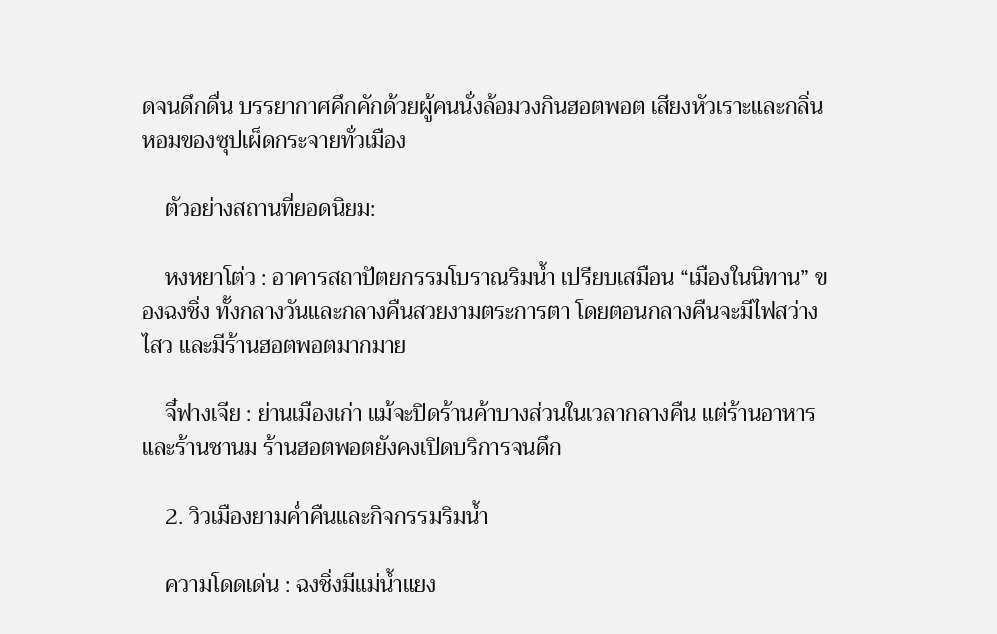ดจนดึกดื่น บรรยากาศคึกคักด้วยผู้คนนั่งล้อมวงกินฮอตพอต เสียงหัวเราะและกลิ่นหอมของซุปเผ็ดกระจายทั่วเมือง

    ตัวอย่างสถานที่ยอดนิยม:

    หงหยาโต่ว : อาคารสถาปัตยกรรมโบราณริมน้ำ เปรียบเสมือน “เมืองในนิทาน” ของฉงชิ่ง ทั้งกลางวันและกลางคืนสวยงามตระการตา โดยตอนกลางคืนจะมีไฟสว่างไสว และมีร้านฮอตพอตมากมาย

    จี๋ฟางเจีย : ย่านเมืองเก่า แม้จะปิดร้านค้าบางส่วนในเวลากลางคืน แต่ร้านอาหารและร้านชานม ร้านฮอตพอตยังคงเปิดบริการจนดึก

    2. วิวเมืองยามค่ำคืนและกิจกรรมริมน้ำ

    ความโดดเด่น : ฉงชิ่งมีแม่น้ำแยง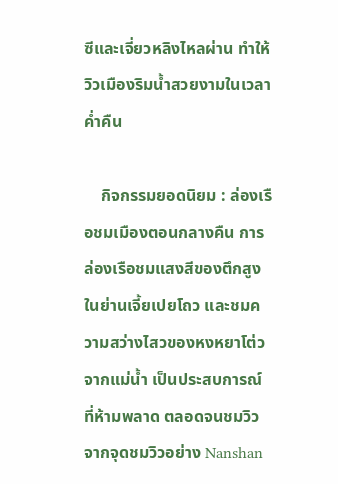ซีและเจี่ยวหลิงไหลผ่าน ทำให้วิวเมืองริมน้ำสวยงามในเวลาค่ำคืน

    กิจกรรมยอดนิยม : ล่องเรือชมเมืองตอนกลางคืน การล่องเรือชมแสงสีของตึกสูงในย่านเจี้ยเปยโถว และชมความสว่างไสวของหงหยาโต่วจากแม่น้ำ เป็นประสบการณ์ที่ห้ามพลาด ตลอดจนชมวิวจากจุดชมวิวอย่าง Nanshan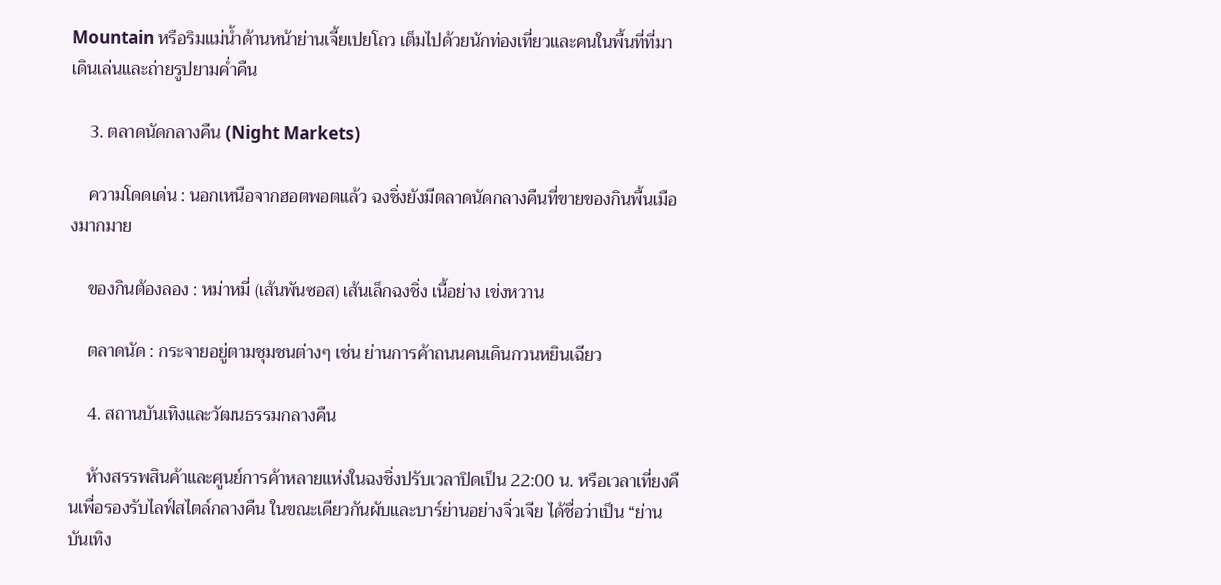Mountain หรือริมแม่น้ำด้านหน้าย่านเจี้ยเปยโถว เต็มไปด้วยนักท่องเที่ยวและคนในพื้นที่ที่มาเดินเล่นและถ่ายรูปยามค่ำคืน

    3. ตลาดนัดกลางคืน (Night Markets)

    ความโดดเด่น : นอกเหนือจากฮอตพอตแล้ว ฉงชิ่งยังมีตลาดนัดกลางคืนที่ขายของกินพื้นเมืองมากมาย

    ของกินต้องลอง : หม่าหมี่ (เส้นพันซอส) เส้นเล็กฉงชิ่ง เนื้อย่าง เข่งหวาน

    ตลาดนัด : กระจายอยู่ตามชุมชนต่างๆ เช่น ย่านการค้าถนนคนเดินกวนหยินเฉียว

    4. สถานบันเทิงและวัฒนธรรมกลางคืน

    ห้างสรรพสินค้าและศูนย์การค้าหลายแห่งในฉงชิ่งปรับเวลาปิดเป็น 22:00 น. หรือเวลาเที่ยงคืนเพื่อรองรับไลฟ์สไตล์กลางคืน ในขณะเดียวกันผับและบาร์ย่านอย่างจิ่วเจีย ได้ชื่อว่าเป็น “ย่านบันเทิง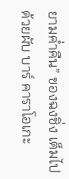ยามค่ำคืน” ของฉงชิ่ง เต็มไปด้วยผับ บาร์ คาราโอเกะ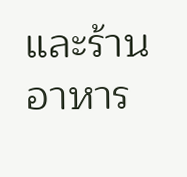และร้านอาหาร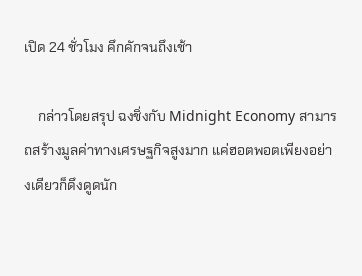เปิด 24 ชั่วโมง คึกคักจนถึงเช้า

    กล่าวโดยสรุป ฉงชิ่งกับ Midnight Economy สามารถสร้างมูลค่าทางเศรษฐกิจสูงมาก แค่ฮอตพอตเพียงอย่างเดียวก็ดึงดูดนัก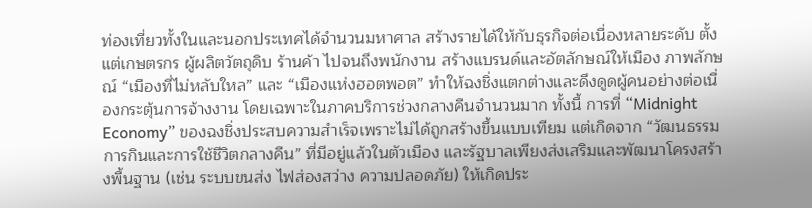ท่องเที่ยวทั้งในและนอกประเทศได้จำนวนมหาศาล สร้างรายได้ให้กับธุรกิจต่อเนื่องหลายระดับ ตั้งแต่เกษตรกร ผู้ผลิตวัตถุดิบ ร้านค้า ไปจนถึงพนักงาน สร้างแบรนด์และอัตลักษณ์ให้เมือง ภาพลักษณ์ “เมืองที่ไม่หลับใหล” และ “เมืองแห่งฮอตพอต” ทำให้ฉงชิ่งแตกต่างและดึงดูดผู้คนอย่างต่อเนื่องกระตุ้นการจ้างงาน โดยเฉพาะในภาคบริการช่วงกลางคืนจำนวนมาก ทั้งนี้ การที่ “Midnight Economy” ของฉงชิ่งประสบความสำเร็จเพราะไม่ได้ถูกสร้างขึ้นแบบเทียม แต่เกิดจาก “วัฒนธรรมการกินและการใช้ชีวิตกลางคืน” ที่มีอยู่แล้วในตัวเมือง และรัฐบาลเพียงส่งเสริมและพัฒนาโครงสร้างพื้นฐาน (เช่น ระบบขนส่ง ไฟส่องสว่าง ความปลอดภัย) ให้เกิดประ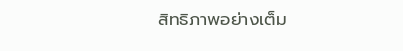สิทธิภาพอย่างเต็ม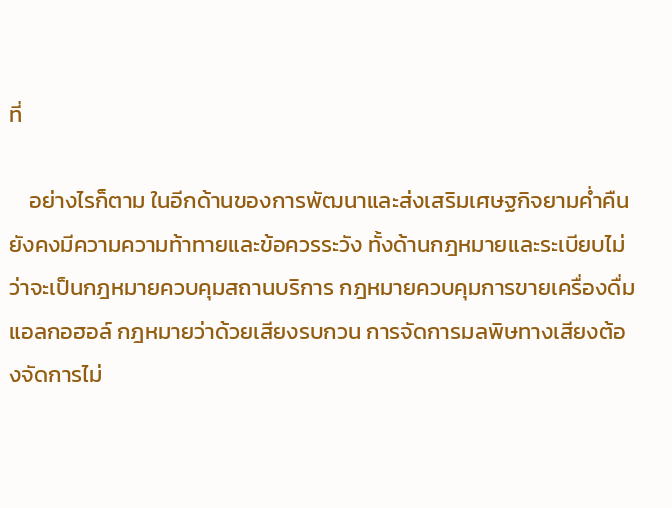ที่

    อย่างไรก็ตาม ในอีกด้านของการพัฒนาและส่งเสริมเศษฐกิจยามค่ำคืน ยังคงมีความความท้าทายและข้อควรระวัง ทั้งด้านกฎหมายและระเบียบไม่ว่าจะเป็นกฎหมายควบคุมสถานบริการ กฎหมายควบคุมการขายเครื่องดื่มแอลกอฮอล์ กฎหมายว่าด้วยเสียงรบกวน การจัดการมลพิษทางเสียงต้องจัดการไม่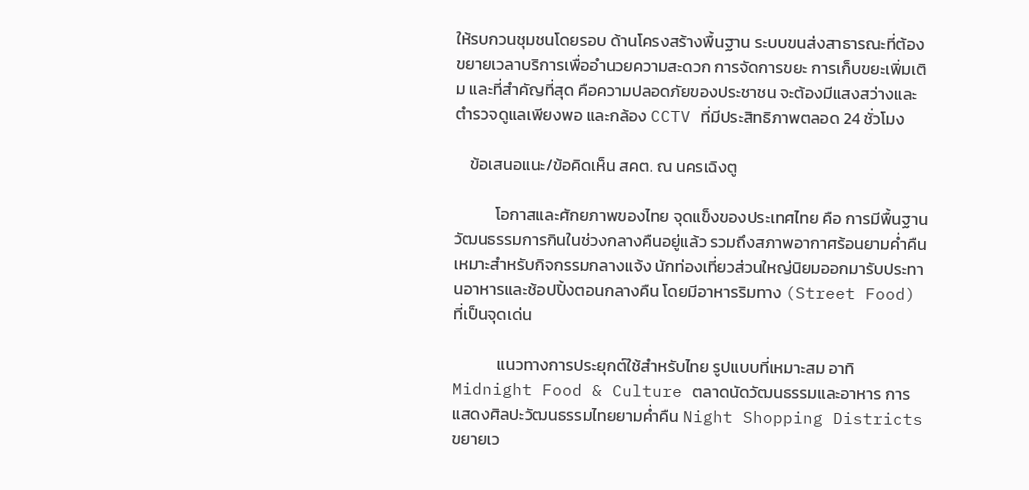ให้รบกวนชุมชนโดยรอบ ด้านโครงสร้างพื้นฐาน ระบบขนส่งสาธารณะที่ต้องขยายเวลาบริการเพื่ออำนวยความสะดวก การจัดการขยะ การเก็บขยะเพิ่มเติม และที่สำคัญที่สุด คือความปลอดภัยของประชาชน จะต้องมีแสงสว่างและตำรวจดูแลเพียงพอ และกล้อง CCTV ที่มีประสิทธิภาพตลอด 24 ชั่วโมง

    ข้อเสนอแนะ/ข้อคิดเห็น สคต. ณ นครเฉิงตู

           โอกาสและศักยภาพของไทย จุดแข็งของประเทศไทย คือ การมีพื้นฐานวัฒนธรรมการกินในช่วงกลางคืนอยู่แล้ว รวมถึงสภาพอากาศร้อนยามค่ำคืนเหมาะสำหรับกิจกรรมกลางแจ้ง นักท่องเที่ยวส่วนใหญ่นิยมออกมารับประทานอาหารและช้อปปิ้งตอนกลางคืน โดยมีอาหารริมทาง (Street Food) ที่เป็นจุดเด่น

            แนวทางการประยุกต์ใช้สำหรับไทย รูปแบบที่เหมาะสม อาทิ Midnight Food & Culture ตลาดนัดวัฒนธรรมและอาหาร การแสดงศิลปะวัฒนธรรมไทยยามค่ำคืน Night Shopping Districts ขยายเว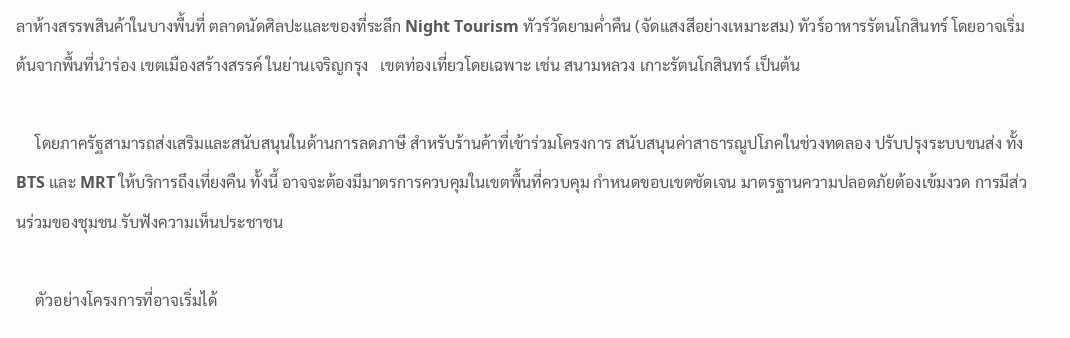ลาห้างสรรพสินค้าในบางพื้นที่ ตลาดนัดศิลปะและของที่ระลึก Night Tourism ทัวร์วัดยามค่ำคืน (จัดแสงสีอย่างเหมาะสม) ทัวร์อาหารรัตนโกสินทร์ โดยอาจเริ่มต้นจากพื้นที่นำร่อง เขตเมืองสร้างสรรค์ ในย่านเจริญกรุง   เขตท่องเที่ยวโดยเฉพาะ เช่น สนามหลวง เกาะรัตนโกสินทร์ เป็นต้น

     โดยภาครัฐสามารถส่งเสริมและสนับสนุนในด้านการลดภาษี สำหรับร้านค้าที่เข้าร่วมโครงการ สนับสนุนค่าสาธารณูปโภคในช่วงทดลอง ปรับปรุงระบบขนส่ง ทั้ง BTS และ MRT ให้บริการถึงเที่ยงคืน ทั้งนี้ อาจจะต้องมีมาตรการควบคุมในเขตพื้นที่ควบคุม กำหนดขอบเขตชัดเจน มาตรฐานความปลอดภัยต้องเข้มงวด การมีส่วนร่วมของชุมชน รับฟังความเห็นประชาชน

     ตัวอย่างโครงการที่อาจเริ่มได้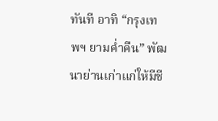ทันที อาทิ “กรุงเทพฯ ยามค่ำคืน” พัฒนาย่านเก่าแก่ให้มีชี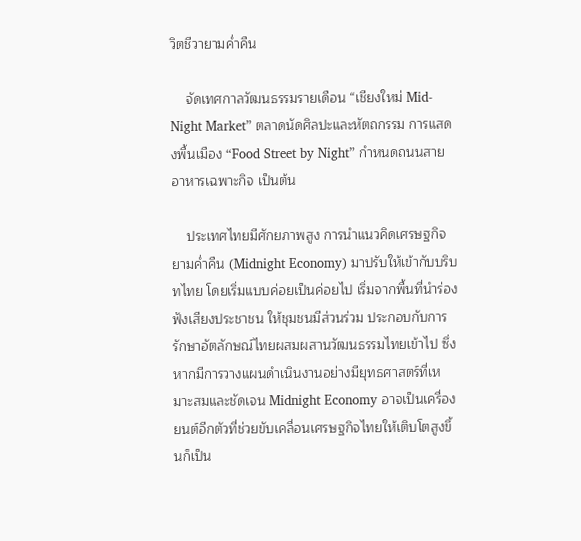วิตชีวายามค่ำคืน

    จัดเทศกาลวัฒนธรรมรายเดือน “เชียงใหม่ Mid-Night Market” ตลาดนัดศิลปะและหัตถกรรม การแสดงพื้นเมือง “Food Street by Night” กำหนดถนนสายอาหารเฉพาะกิจ เป็นต้น

    ประเทศไทยมีศักยภาพสูง การนำแนวคิดเศรษฐกิจยามค่ำคืน (Midnight Economy) มาปรับให้เข้ากับบริบทไทย โดยเริ่มแบบค่อยเป็นค่อยไป เริ่มจากพื้นที่นำร่อง ฟังเสียงประชาชน ให้ชุมชนมีส่วนร่วม ประกอบกับการรักษาอัตลักษณ์ไทยผสมผสานวัฒนธรรมไทยเข้าไป ซึ่งหากมีการวางแผนดำเนินงานอย่างมียุทธศาสตร์ที่เหมาะสมและชัดเจน Midnight Economy อาจเป็นเครื่องยนต์อีกตัวที่ช่วยขับเคลื่อนเศรษฐกิจไทยให้เติบโตสูงขึ้นก็เป็น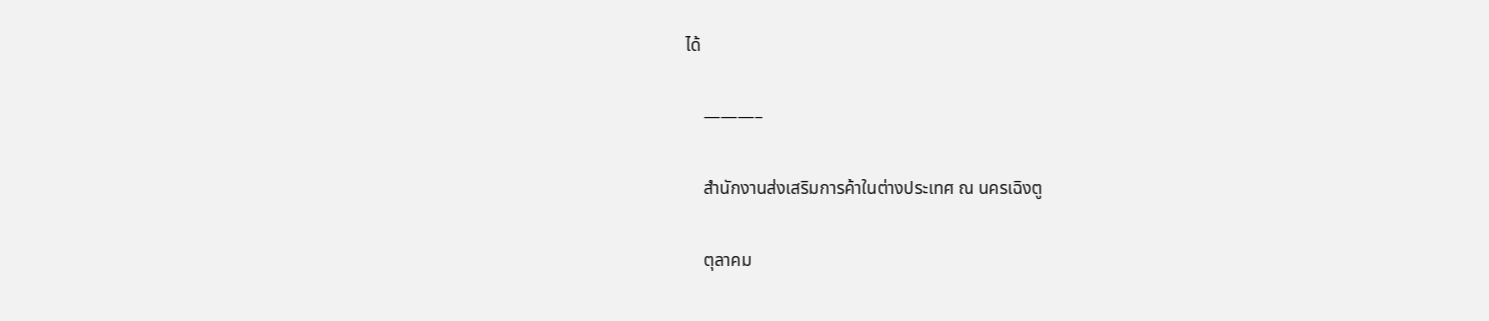ได้

    ———–

    สำนักงานส่งเสริมการค้าในต่างประเทศ ณ นครเฉิงตู

    ตุลาคม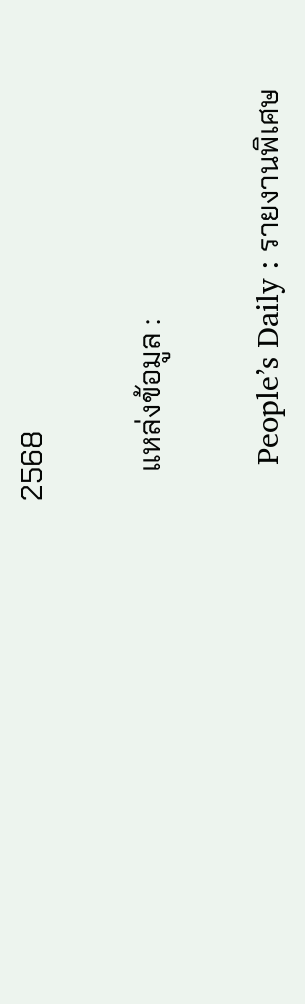2568

    แหล่งข้อมูล :

    People’s Daily : รายงานพิเศษ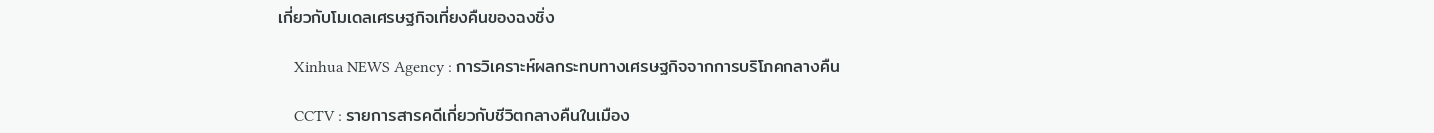เกี่ยวกับโมเดลเศรษฐกิจเที่ยงคืนของฉงชิ่ง

    Xinhua NEWS Agency : การวิเคราะห์ผลกระทบทางเศรษฐกิจจากการบริโภคกลางคืน

    CCTV : รายการสารคดีเกี่ยวกับชีวิตกลางคืนในเมือง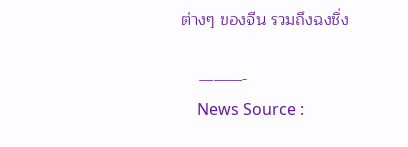ต่างๆ ของจีน รวมถึงฉงชิ่ง

    ———-
    News Source :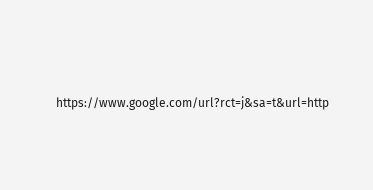https://www.google.com/url?rct=j&sa=t&url=http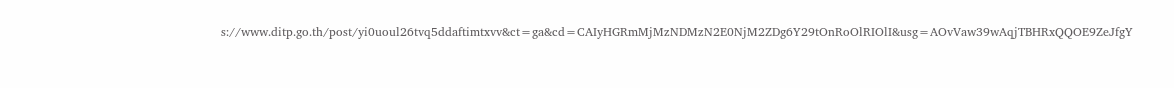s://www.ditp.go.th/post/yi0uoul26tvq5ddaftimtxvv&ct=ga&cd=CAIyHGRmMjMzNDMzN2E0NjM2ZDg6Y29tOnRoOlRIOlI&usg=AOvVaw39wAqjTBHRxQQOE9ZeJfgY